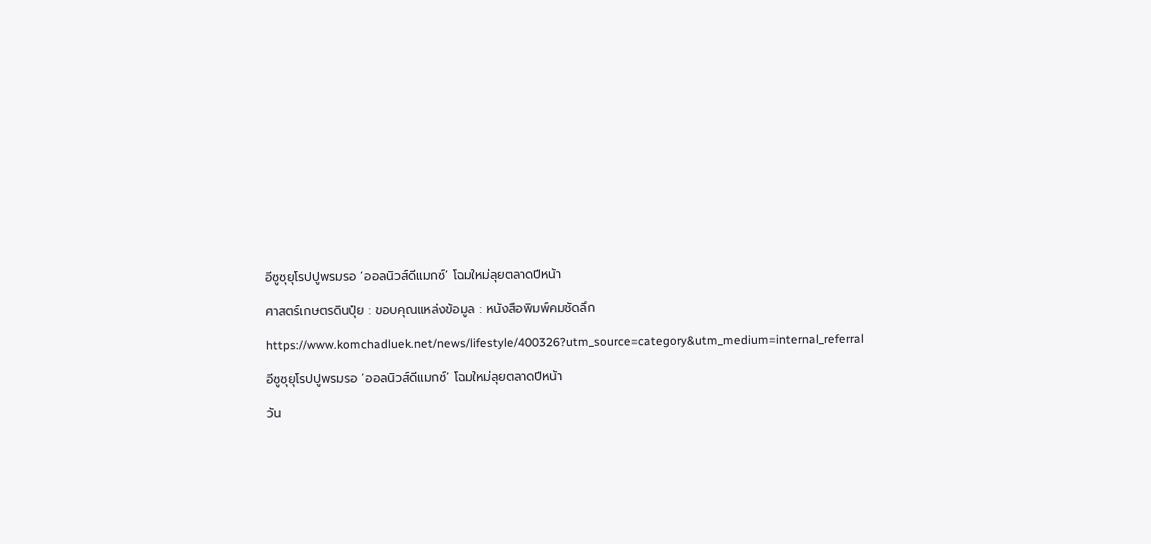อีซูซุยุโรปปูพรมรอ ‘ออลนิวส์ดีแมกซ์’ โฉมใหม่ลุยตลาดปีหน้า

ศาสตร์เกษตรดินปุ๋ย : ขอบคุณแหล่งข้อมูล : หนังสือพิมพ์คมชัดลึก

https://www.komchadluek.net/news/lifestyle/400326?utm_source=category&utm_medium=internal_referral

อีซูซุยุโรปปูพรมรอ ‘ออลนิวส์ดีแมกซ์’ โฉมใหม่ลุยตลาดปีหน้า

วัน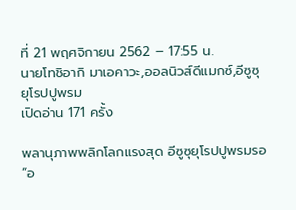ที่ 21 พฤศจิกายน 2562 – 17:55 น.
นายโทชิอากิ มาเอคาวะ,ออลนิวส์ดีแมกซ์,อีซูซุยุโรปปูพรม
เปิดอ่าน 171 ครั้ง

พลานุภาพพลิกโลกแรงสุด อีซูซุยุโรปปูพรมรอ “อ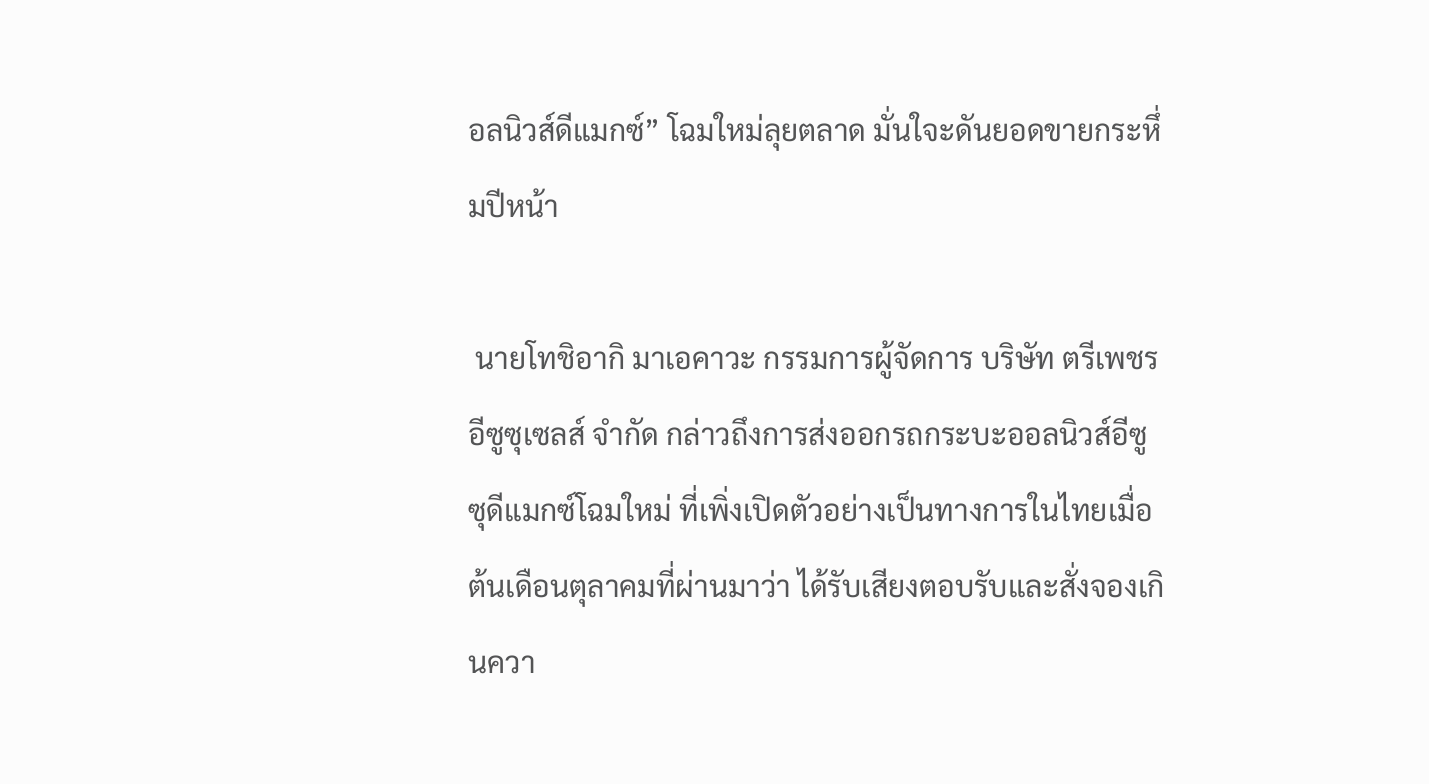อลนิวส์ดีแมกซ์” โฉมใหม่ลุยตลาด มั่นใจะดันยอดขายกระหึ่มปีหน้า

 นายโทชิอากิ มาเอคาวะ กรรมการผู้จัดการ บริษัท ตรีเพชรอีซูซุเซลส์ จำกัด กล่าวถึงการส่งออกรถกระบะออลนิวส์อีซูซุดีแมกซ์โฉมใหม่ ที่เพิ่งเปิดตัวอย่างเป็นทางการในไทยเมื่อต้นเดือนตุลาคมที่ผ่านมาว่า ได้รับเสียงตอบรับและสั่งจองเกินควา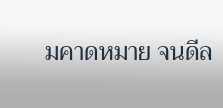มคาดหมาย จนดีล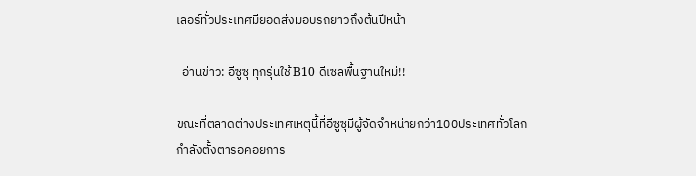เลอร์ทั่วประเทศมียอดส่งมอบรถยาวถึงต้นปีหน้า

  อ่านข่าว: อีซูซุ ทุกรุ่นใช้ B10 ดีเซลพื้นฐานใหม่!!

ขณะที่ตลาดต่างประเทศเหตุนี้ที่อีซูซุมีผู้จัดจำหน่ายกว่า100ประเทศทั่วโลก กำลังตั้งตารอคอยการ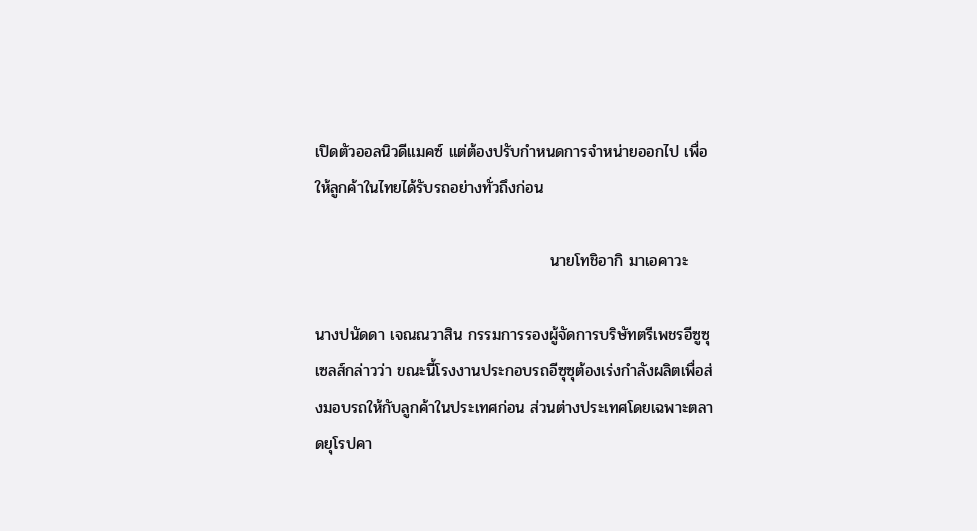เปิดตัวออลนิวดีแมคซ์ แต่ต้องปรับกำหนดการจำหน่ายออกไป เพื่อให้ลูกค้าในไทยได้รับรถอย่างทั่วถึงก่อน

                                          นายโทชิอากิ มาเอคาวะ

นางปนัดดา เจณณวาสิน กรรมการรองผู้จัดการบริษัทตรีเพชรอีซูซุเซลส์กล่าวว่า ขณะนี้โรงงานประกอบรถอีซุซุต้องเร่งกำลังผลิตเพื่อส่งมอบรถให้กับลูกค้าในประเทศก่อน ส่วนต่างประเทศโดยเฉพาะตลาดยุโรปคา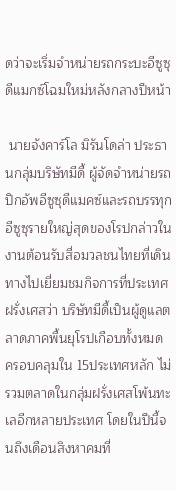ดว่าจะเริ่มจำหน่ายรถกระบะอีซูซุดีแมกซ์โฉมใหม่หลังกลางปีหน้า

 นายจังคาร์โล มิรันโดล่า ประธานกลุ่มบริษัทมีดี้ ผู้จัดจำหน่ายรถปิกอัพอีซูซุดีแมคซ์และรถบรรทุกอีซูซุรายใหญ่สุดของโรปกล่าวในงานต้อนรับสื่อมวลชนไทยที่เดินทางไปเยี่ยมชมกิจการที่ประเทศฝรั่งเศสว่า บริษัทมีดี้เป็นผู้ดูแลตลาดภาคพื้นยุโรปเกือบทั้งหมด ครอบคลุมใน 15ประเทศหลัก ไม่รวมตลาดในกลุ่มฝรั่งเศสโพ้นทะเลอีกหลายประเทศ โดยในปีนี้จนถึงเดือนสิงหาคมที่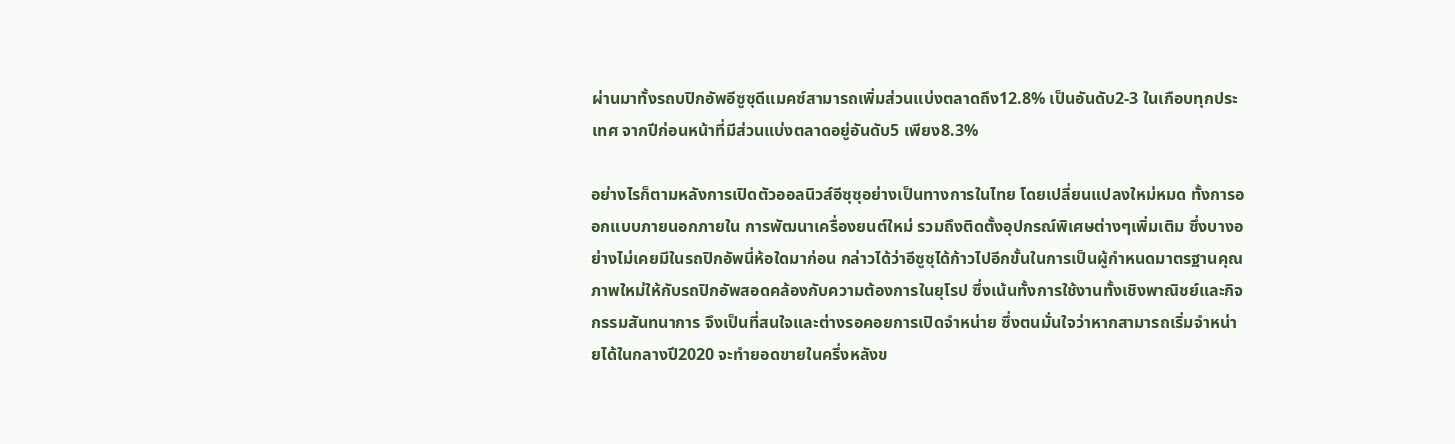ผ่านมาทั้งรถบปิกอัพอีซูซุดีแมคซ์สามารถเพิ่มส่วนแบ่งตลาดถึง12.8% เป็นอันดับ2-3 ในเกือบทุกประเทศ จากปีก่อนหน้าที่มีส่วนแบ่งตลาดอยู่อันดับ5 เพียง8.3%

อย่างไรก็ตามหลังการเปิดตัวออลนิวส์อีซุซุอย่างเป็นทางการในไทย โดยเปลี่ยนแปลงใหม่หมด ทั้งการออกแบบภายนอกภายใน การพัฒนาเครื่องยนต์ใหม่ รวมถึงติดตั้งอุปกรณ์พิเศษต่างๆเพิ่มเติม ซึ่งบางอย่างไม่เคยมีในรถปิกอัพนี่ห้อใดมาก่อน กล่าวได้ว่าอีซูซุได้ก้าวไปอีกขั้นในการเป็นผู้กำหนดมาตรฐานคุณภาพใหม่ให้กับรถปิกอัพสอดคล้องกับความต้องการในยุโรป ซึ่งเน้นทั้งการใช้งานทั้งเชิงพาณิชย์และกิจกรรมสันทนาการ จึงเป็นที่สนใจและต่างรอคอยการเปิดจำหน่าย ซึ่งตนมั่นใจว่าหากสามารถเริ่มจำหน่ายได้ในกลางปี2020 จะทำยอดขายในครึ่งหลังข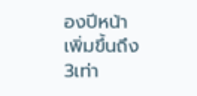องปีหน้าเพิ่มขึ้นถึง3เท่า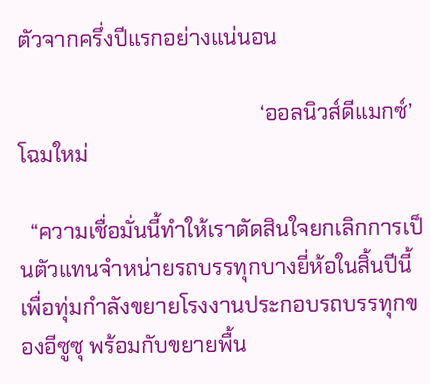ตัวจากครึ่งปีแรกอย่างแน่นอน

                                             ‘ออลนิวส์ดีแมกซ์’โฉมใหม่

  “ความเชื่อมั่นนี้ทำให้เราตัดสินใจยกเลิกการเป็นตัวแทนจำหน่ายรถบรรทุกบางยี่ห้อในสิ้นปีนี้ เพื่อทุ่มกำลังขยายโรงงานประกอบรถบรรทุกของอีซูซุ พร้อมกับขยายพื้น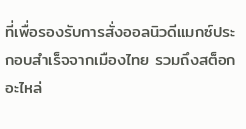ที่เพื่อรองรับการสั่งออลนิวดีแมกซ์ประกอบสำเร็จจากเมืองไทย รวมถึงสต็อกอะไหล่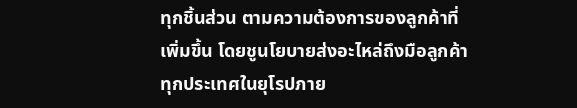ทุกชิ้นส่วน ตามความต้องการของลูกค้าที่เพิ่มขึ้น โดยชูนโยบายส่งอะไหล่ถึงมือลูกค้าทุกประเทศในยุโรปภาย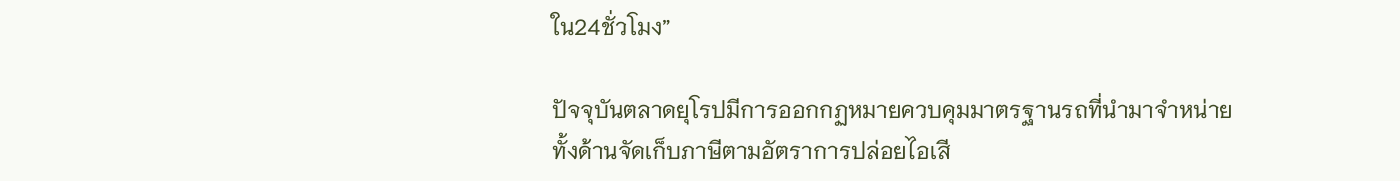ใน24ชั่วโมง”

ปัจจุบันตลาดยุโรปมีการออกกฏหมายควบคุมมาตรฐานรถที่นำมาจำหน่ายทั้งด้านจัดเก็บภาษีตามอัตราการปล่อยไอเสี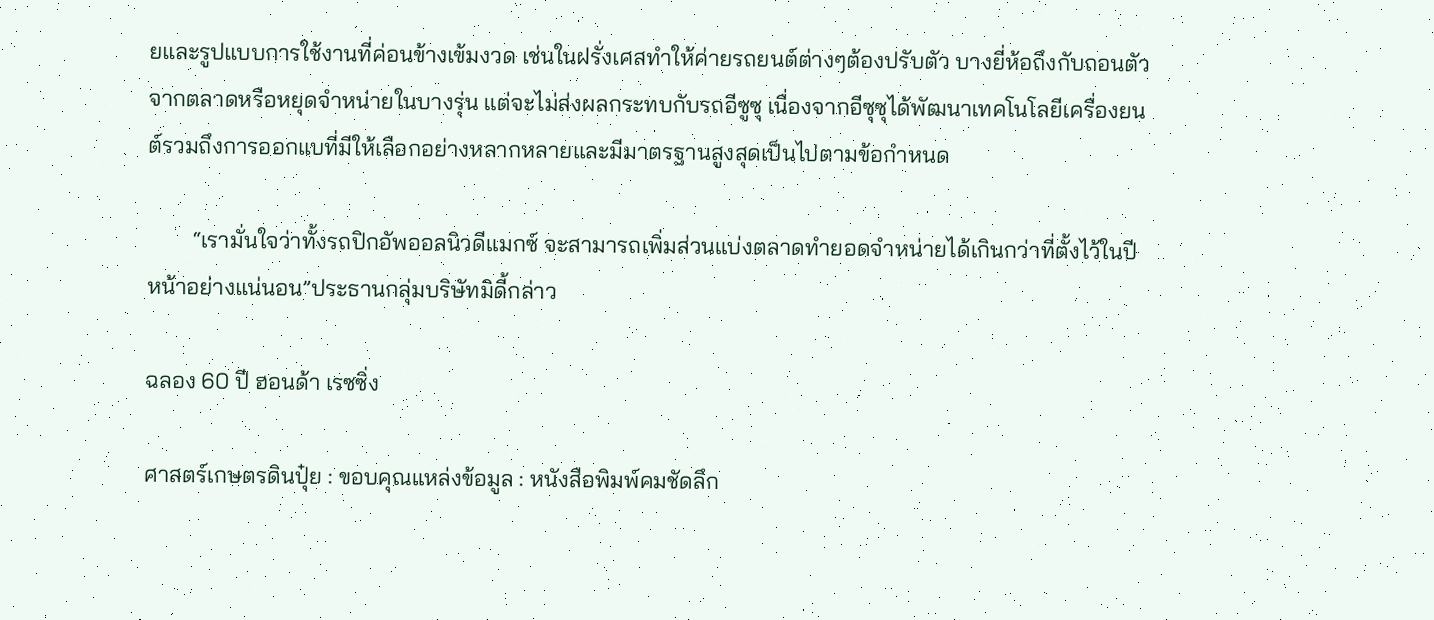ยและรูปแบบการใช้งานที่ค่อนข้างเข้มงวด เช่นในฝรั่งเศสทำให้ค่ายรถยนต์ต่างๆต้องปรับตัว บางยี่ห้อถึงกับถอนตัวจากตลาดหรือหยุดจำหน่ายในบางรุ่น แต่จะไม่ส่งผลกระทบกับรถอีซูซุ เนื่องจากอีซุซุได้พัฒนาเทคโนโลยีเครื่องยนต์รวมถึงการออกแบที่มีให้เลือกอย่างหลากหลายและมีมาตรฐานสูงสุดเป็นไปตามข้อกำหนด

        “เรามั่นใจว่าทั้งรถปิกอัพออลนิวดีแมกซ์ จะสามารถเพิ่มส่วนแบ่งตลาดทำยอดจำหน่ายได้เกินกว่าที่ตั้งไว้ในปีหน้าอย่างแน่นอน”ประธานกลุ่มบริษัทมิดี้กล่าว

ฉลอง 60 ปี ฮอนด้า เรซซิ่ง

ศาสตร์เกษตรดินปุ๋ย : ขอบคุณแหล่งข้อมูล : หนังสือพิมพ์คมชัดลึก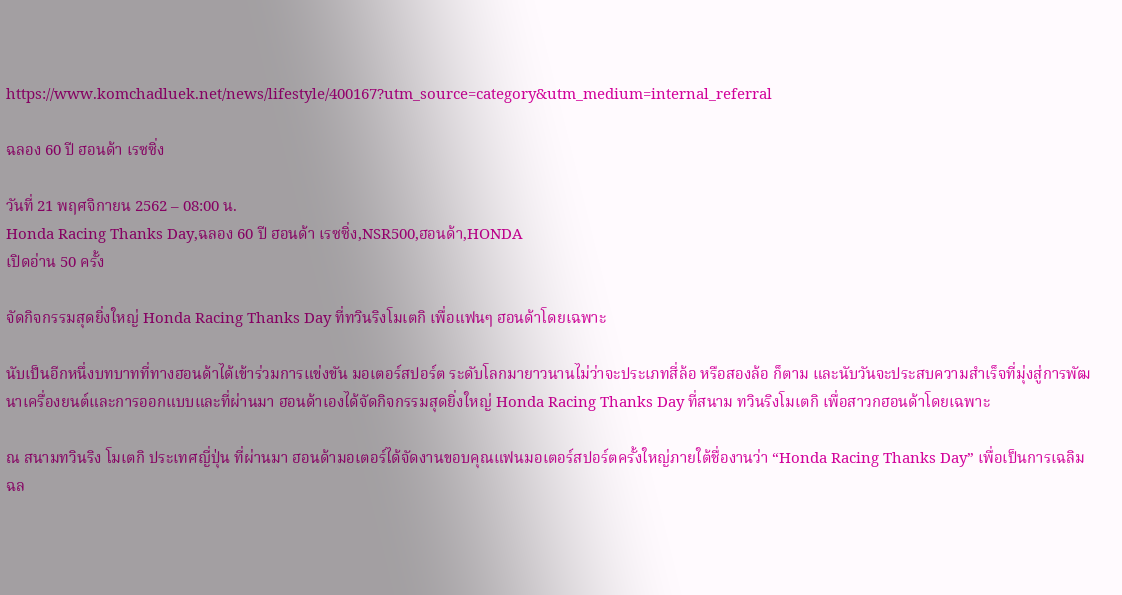https://www.komchadluek.net/news/lifestyle/400167?utm_source=category&utm_medium=internal_referral

ฉลอง 60 ปี ฮอนด้า เรซซิ่ง

วันที่ 21 พฤศจิกายน 2562 – 08:00 น.
Honda Racing Thanks Day,ฉลอง 60 ปี ฮอนด้า เรซซิ่ง,NSR500,ฮอนด้า,HONDA
เปิดอ่าน 50 ครั้ง

จัดกิจกรรมสุดยิ่งใหญ่ Honda Racing Thanks Day ที่ทวินริงโมเตกิ เพื่อแฟนๆ ฮอนด้าโดยเฉพาะ

นับเป็นอีกหนึ่งบทบาทที่ทางฮอนด้าได้เข้าร่วมการแข่งขัน มอเตอร์สปอร์ต ระดับโลกมายาวนานไม่ว่าจะประเภทสี่ล้อ หรือสองล้อ ก็ตาม และนับวันจะประสบความสำเร็จที่มุ่งสู่การพัฒนาเครื่องยนต์และการออกแบบและที่ผ่านมา ฮอนด้าเองได้จัดกิจกรรมสุดยิ่งใหญ่ Honda Racing Thanks Day ที่สนาม ทวินริงโมเตกิ เพื่อสาวกฮอนด้าโดยเฉพาะ

ณ สนามทวินริง โมเตกิ ประเทศญี่ปุ่น ที่ผ่านมา ฮอนด้ามอเตอร์ได้จัดงานขอบคุณแฟนมอเตอร์สปอร์ตครั้งใหญ่ภายใต้ชื่องานว่า “Honda Racing Thanks Day” เพื่อเป็นการเฉลิมฉล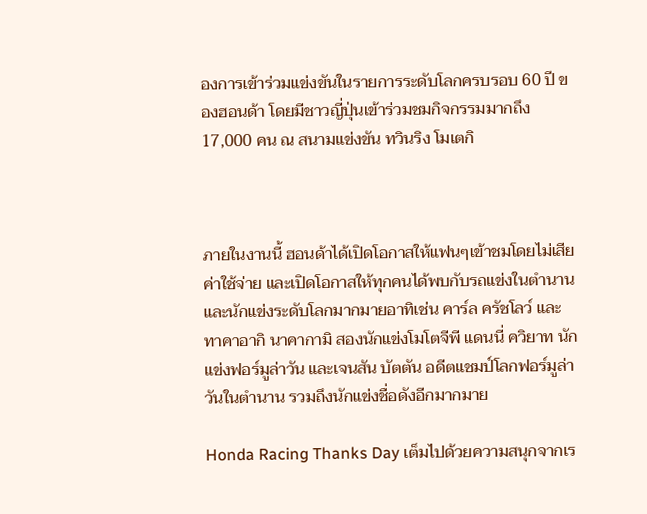องการเข้าร่วมแข่งขันในรายการระดับโลกครบรอบ 60 ปี ของฮอนด้า โดยมีชาวญี่ปุ่นเข้าร่วมชมกิจกรรมมากถึง 17,000 คน ณ สนามแข่งขัน ทวินริง โมเตกิ



ภายในงานนี้ ฮอนด้าได้เปิดโอกาสให้แฟนๆเข้าชมโดยไม่เสียค่าใช้จ่าย และเปิดโอกาสให้ทุกคนได้พบกับรถแข่งในตำนานและนักแข่งระดับโลกมากมายอาทิเช่น คาร์ล ครัชโลว์ และทาคาอากิ นาคากามิ สองนักแข่งโมโตจีพี แดนนี่ ควิยาท นักแข่งฟอร์มูล่าวัน และเจนสัน บัตตัน อดีตแชมป์โลกฟอร์มูล่าวันในตำนาน รวมถึงนักแข่งชื่อดังอีกมากมาย

Honda Racing Thanks Day เต็มไปด้วยความสนุกจากเร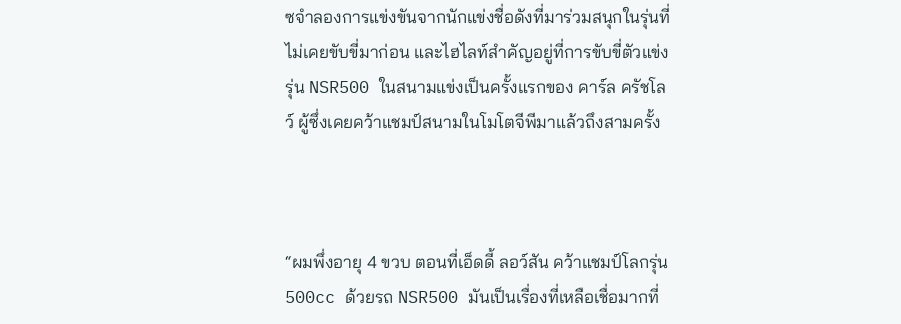ซจำลองการแข่งขันจากนักแข่งชื่อดังที่มาร่วมสนุกในรุ่นที่ไม่เคยขับขี่มาก่อน และไฮไลท์สำคัญอยู่ที่การขับขี่ตัวแข่งรุ่น NSR500 ในสนามแข่งเป็นครั้งแรกของ คาร์ล ครัชโลว์ ผู้ซึ่งเคยคว้าแชมป์สนามในโมโตจีพีมาแล้วถึงสามครั้ง



“ผมพึ่งอายุ 4 ขวบ ตอนที่เอ็ดดี้ ลอว์สัน คว้าแชมป์โลกรุ่น 500cc ด้วยรถ NSR500 มันเป็นเรื่องที่เหลือเชื่อมากที่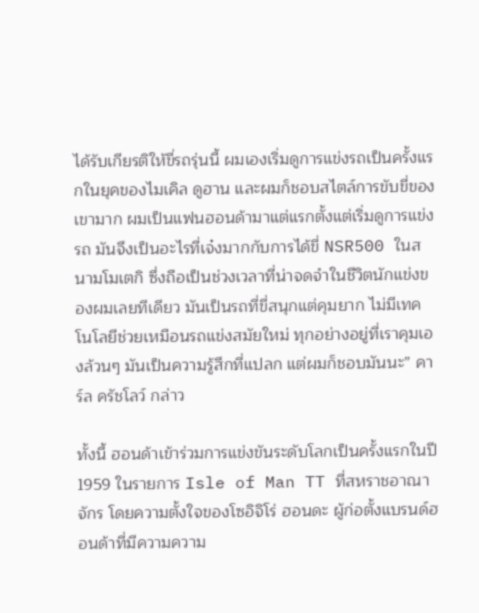ได้รับเกียรติให้ขี่รถรุ่นนี้ ผมเองเริ่มดูการแข่งรถเป็นครั้งแรกในยุคของไมเคิล ดูฮาน และผมก็ชอบสไตล์การขับขี่ของเขามาก ผมเป็นแฟนฮอนด้ามาแต่แรกตั้งแต่เริ่มดูการแข่งรถ มันจึงเป็นอะไรที่เจ๋งมากกับการได้ขี่ NSR500 ในสนามโมเตกิ ซึ่งถือเป็นช่วงเวลาที่น่าจดจำในชีวิตนักแข่งของผมเลยทีเดียว มันเป็นรถที่ขี่สนุกแต่คุมยาก ไม่มีเทคโนโลยีช่วยเหมือนรถแข่งสมัยใหม่ ทุกอย่างอยู่ที่เราคุมเองล้วนๆ มันเป็นความรู้สึกที่แปลก แต่ผมก็ชอบมันนะ” คาร์ล ครัชโลว์ กล่าว

ทั้งนี้ ฮอนด้าเข้าร่วมการแข่งขันระดับโลกเป็นครั้งแรกในปี 1959 ในรายการ Isle of Man TT ที่สหราชอาณาจักร โดยความตั้งใจของโซอิจิโร่ ฮอนดะ ผู้ก่อตั้งแบรนด์ฮอนด้าที่มีความความ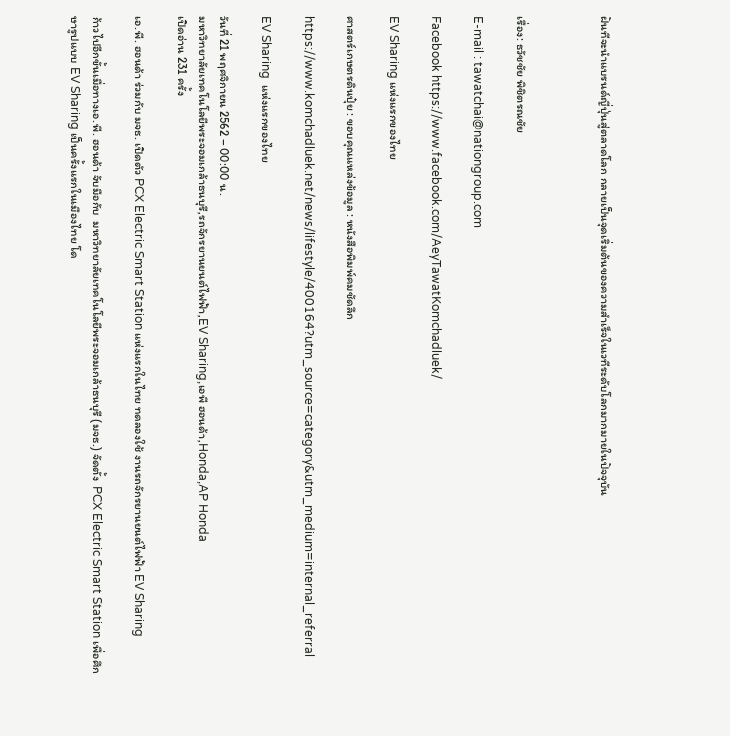ฝันทีจะนำแบรนด์ญี่ปุ่นสู่ตลาดโลก กลายเป็นจุดเริ่มต้นของความสำเร็จในเวทีระดับโลกมากมายในปัจจุบัน



เรื่อง: ธวัชชัย พิชิตรณชัย

E-mail : tawatchai@nationgroup.com

Facebook https://www.facebook.com/AeyTawatKomchadluek/

EV Sharing แห่งแรกของไทย

ศาสตร์เกษตรดินปุ๋ย : ขอบคุณแหล่งข้อมูล : หนังสือพิมพ์คมชัดลึก

https://www.komchadluek.net/news/lifestyle/400164?utm_source=category&utm_medium=internal_referral

EV Sharing  แห่งแรกของไทย

วันที่ 21 พฤศจิกายน 2562 – 00:00 น.
มหาวิทยาลัยเทคโนโลยีพระจอมเกล้าธนบุรี,รถจักรยานยนต์ไฟฟ้า,EV Sharing,เอพี ฮอนด้า,Honda,AP Honda
เปิดอ่าน 231 ครั้ง

เอ.พี. ฮอนด้า ร่วมกับ มจธ. เปิดตัว PCX Electric Smart Station แห่งแรกในไทย ทดลองใช้ งานรถจักรยานยนต์ไฟฟ้า EV Sharing

ก้าวไปอีกขั้นเมื่อทางเอ.พี. ฮอนด้า จับมือกับ  มหาวิทยาลัยเทคโนโลยีพระจอมเกล้าธนบุรี (มจธ.) จัดตั้ง  PCX Electric Smart Station เพื่อศึกษารูปแบบ EV Sharing เป็นครั้งแรกในเมืองไทย โด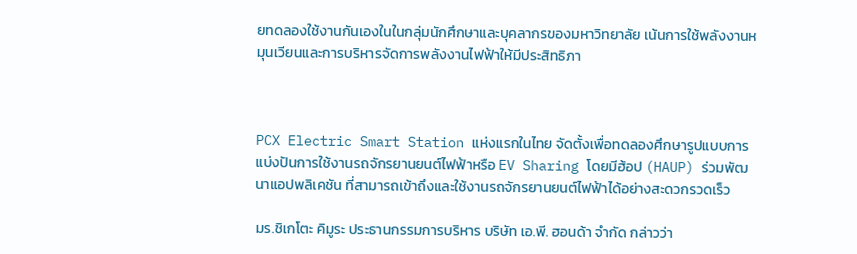ยทดลองใช้งานกันเองในในกลุ่มนักศึกษาและบุคลากรของมหาวิทยาลัย เน้นการใช้พลังงานหมุนเวียนและการบริหารจัดการพลังงานไฟฟ้าให้มีประสิทธิภา



PCX Electric Smart Station แห่งแรกในไทย จัดตั้งเพื่อทดลองศึกษารูปแบบการแบ่งปันการใช้งานรถจักรยานยนต์ไฟฟ้าหรือ EV Sharing โดยมีฮ้อป (HAUP) ร่วมพัฒนาแอปพลิเคชัน ที่สามารถเข้าถึงและใช้งานรถจักรยานยนต์ไฟฟ้าได้อย่างสะดวกรวดเร็ว

มร.ชิเกโตะ คิมูระ ประธานกรรมการบริหาร บริษัท เอ.พี. ฮอนด้า จำกัด กล่าวว่า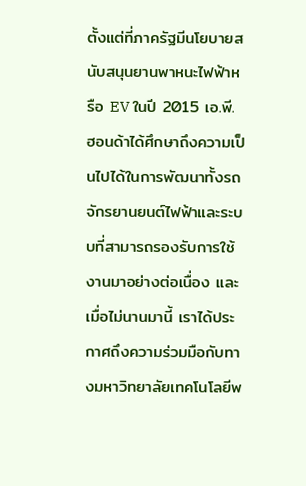ตั้งแต่ที่ภาครัฐมีนโยบายสนับสนุนยานพาหนะไฟฟ้าหรือ EV ในปี 2015 เอ.พี. ฮอนด้าได้ศึกษาถึงความเป็นไปได้ในการพัฒนาทั้งรถจักรยานยนต์ไฟฟ้าและระบบที่สามารถรองรับการใช้งานมาอย่างต่อเนื่อง และเมื่อไม่นานมานี้ เราได้ประกาศถึงความร่วมมือกับทางมหาวิทยาลัยเทคโนโลยีพ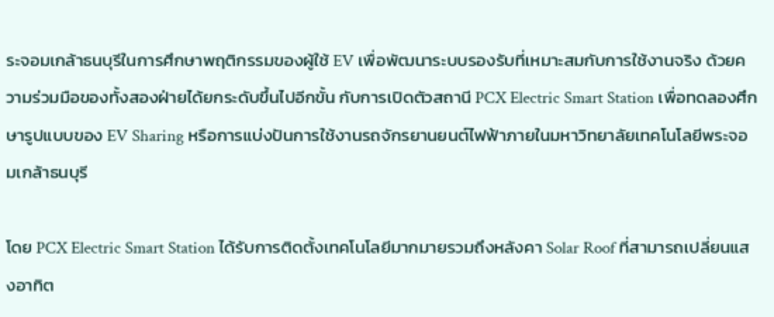ระจอมเกล้าธนบุรีในการศึกษาพฤติกรรมของผู้ใช้ EV เพื่อพัฒนาระบบรองรับที่เหมาะสมกับการใช้งานจริง ด้วยความร่วมมือของทั้งสองฝ่ายได้ยกระดับขึ้นไปอีกขั้น กับการเปิดตัวสถานี PCX Electric Smart Station เพื่อทดลองศึกษารูปแบบของ EV Sharing หรือการแบ่งปันการใช้งานรถจักรยานยนต์ไฟฟ้าภายในมหาวิทยาลัยเทคโนโลยีพระจอมเกล้าธนบุรี

โดย PCX Electric Smart Station ได้รับการติดตั้งเทคโนโลยีมากมายรวมถึงหลังคา Solar Roof ที่สามารถเปลี่ยนแสงอาทิต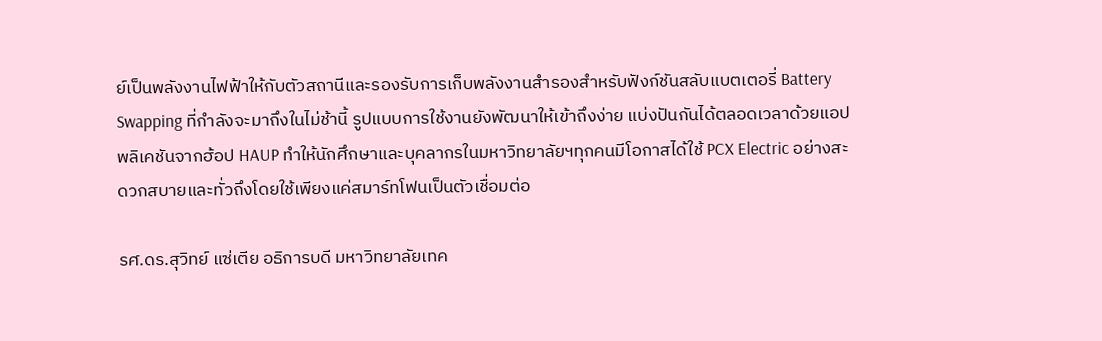ย์เป็นพลังงานไฟฟ้าให้กับตัวสถานีและรองรับการเก็บพลังงานสำรองสำหรับฟังก์ชันสลับแบตเตอรี่ Battery Swapping ที่กำลังจะมาถึงในไม่ช้านี้ รูปแบบการใช้งานยังพัฒนาให้เข้าถึงง่าย แบ่งปันกันได้ตลอดเวลาด้วยแอปพลิเคชันจากฮ้อป HAUP ทำให้นักศึกษาและบุคลากรในมหาวิทยาลัยฯทุกคนมีโอกาสได้ใช้ PCX Electric อย่างสะดวกสบายและทั่วถึงโดยใช้เพียงแค่สมาร์ทโฟนเป็นตัวเชื่อมต่อ

รศ.ดร.สุวิทย์ แซ่เตีย อธิการบดี มหาวิทยาลัยเทค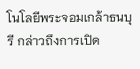โนโลยีพระจอมเกล้าธนบุรี กล่าวถึงการเปิด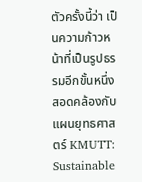ตัวครั้งนี้ว่า เป็นความก้าวหน้าที่เป็นรูปธรรมอีกขั้นหนึ่ง สอดคล้องกับแผนยุทธศาสตร์ KMUTT: Sustainable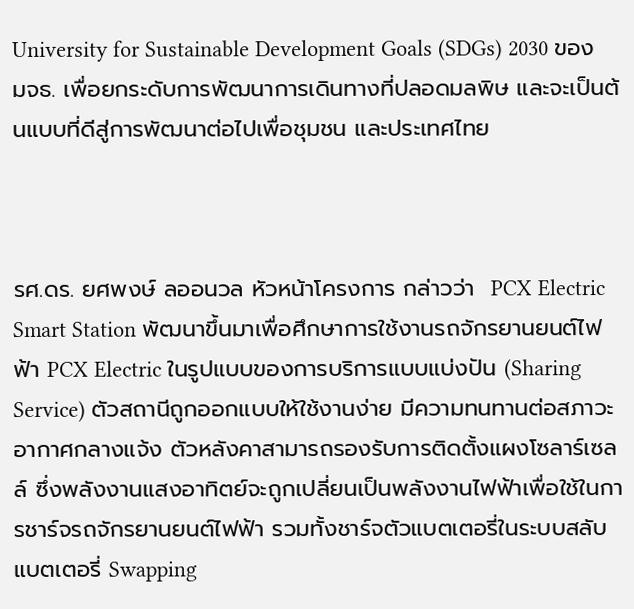University for Sustainable Development Goals (SDGs) 2030 ของ มจธ. เพื่อยกระดับการพัฒนาการเดินทางที่ปลอดมลพิษ และจะเป็นต้นแบบที่ดีสู่การพัฒนาต่อไปเพื่อชุมชน และประเทศไทย



รศ.ดร. ยศพงษ์ ลออนวล หัวหน้าโครงการ กล่าวว่า  PCX Electric Smart Station พัฒนาขึ้นมาเพื่อศึกษาการใช้งานรถจักรยานยนต์ไฟฟ้า PCX Electric ในรูปแบบของการบริการแบบแบ่งปัน (Sharing Service) ตัวสถานีถูกออกแบบให้ใช้งานง่าย มีความทนทานต่อสภาวะอากาศกลางแจ้ง ตัวหลังคาสามารถรองรับการติดตั้งแผงโซลาร์เซลล์ ซึ่งพลังงานแสงอาทิตย์จะถูกเปลี่ยนเป็นพลังงานไฟฟ้าเพื่อใช้ในการชาร์จรถจักรยานยนต์ไฟฟ้า รวมทั้งชาร์จตัวแบตเตอรี่ในระบบสลับแบตเตอรี่ Swapping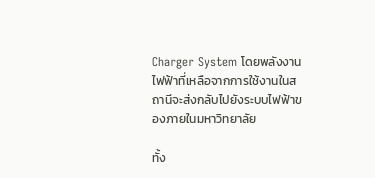Charger System โดยพลังงานไฟฟ้าที่เหลือจากการใช้งานในสถานีจะส่งกลับไปยังระบบไฟฟ้าของภายในมหาวิทยาลัย

ทั้ง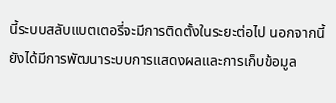นี้ระบบสลับแบตเตอรี่จะมีการติดตั้งในระยะต่อไป นอกจากนี้ยังได้มีการพัฒนาระบบการแสดงผลและการเก็บข้อมูล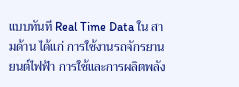แบบทันที Real Time Data ใน สามด้าน ได้แก่ การใช้งานรถจักรยานยนต์ไฟฟ้า การใช้และการผลิตพลัง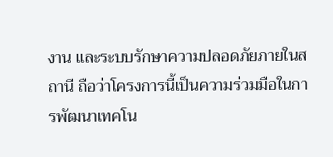งาน และระบบรักษาความปลอดภัยภายในสถานี ถือว่าโครงการนี้เป็นความร่วมมือในการพัฒนาเทคโน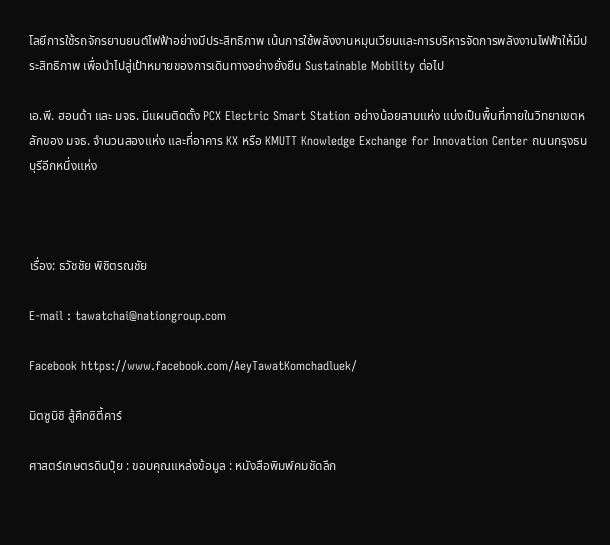โลยีการใช้รถจักรยานยนต์ไฟฟ้าอย่างมีประสิทธิภาพ เน้นการใช้พลังงานหมุนเวียนและการบริหารจัดการพลังงานไฟฟ้าให้มีประสิทธิภาพ เพื่อนำไปสู่เป้าหมายของการเดินทางอย่างยั่งยืน Sustainable Mobility ต่อไป

เอ.พี. ฮอนด้า และ มจธ. มีแผนติดตั้ง PCX Electric Smart Station อย่างน้อยสามแห่ง แบ่งเป็นพื้นที่ภายในวิทยาเขตหลักของ มจธ. จำนวนสองแห่ง และที่อาคาร KX หรือ KMUTT Knowledge Exchange for Innovation Center ถนนกรุงธนบุรีอีกหนึ่งแห่ง



เรื่อง: ธวัชชัย พิชิตรณชัย

E-mail : tawatchai@nationgroup.com

Facebook https://www.facebook.com/AeyTawatKomchadluek/

มิตซูบิชิ สู้ศึกซิตี้คาร์

ศาสตร์เกษตรดินปุ๋ย : ขอบคุณแหล่งข้อมูล : หนังสือพิมพ์คมชัดลึก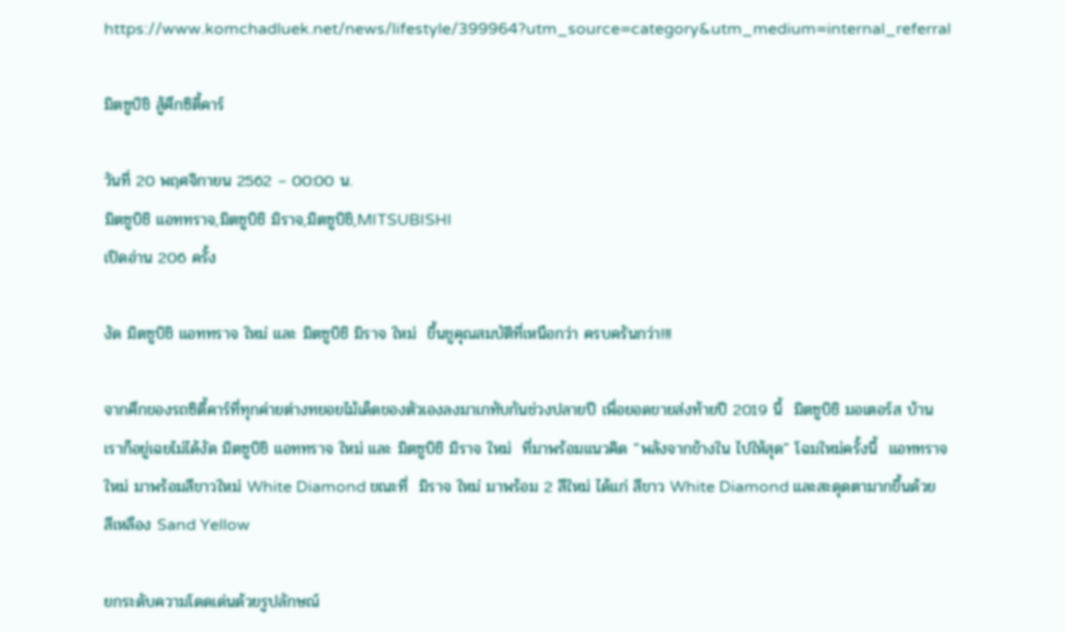https://www.komchadluek.net/news/lifestyle/399964?utm_source=category&utm_medium=internal_referral

มิตซูบิชิ สู้ศึกซิตี้คาร์

วันที่ 20 พฤศจิกายน 2562 – 00:00 น.
มิตซูบิชิ แอททราจ,มิตซูบิชิ มิราจ,มิตซูบิชิ,MITSUBISHI
เปิดอ่าน 206 ครั้ง

งัด มิตซูบิชิ แอททราจ ใหม่ และ มิตซูบิชิ มิราจ ใหม่  ขึ้นชูคุณสมบัติที่เหนือกว่า ครบครันกว่า!!!

จากศึกของรถซิตี้คาร์ที่ทุกค่ายต่างทยอยไม้เด็ดของตัวเองลงมาเกทับกันช่วงปลายปี เพื่อยอดขายส่งท้ายปี 2019 นี้  มิตซูบิชิ มอเตอร์ส บ้านเราก็อยู่เฉยไม่ได้งัด มิตซูบิชิ แอททราจ ใหม่ และ มิตซูบิชิ มิราจ ใหม่  ที่มาพร้อมแนวคิด “พลังจากข้างใน ไปให้สุด” โฉมใหม่ครั้งนี้  แอททราจ ใหม่ มาพร้อมสีขาวใหม่ White Diamond ขณะที่  มิราจ ใหม่ มาพร้อม 2 สีใหม่ ได้แก่ สีขาว White Diamond และสะดุดตามากขึ้นด้วย สีเหลือง Sand Yellow

ยกระดับความโดดเด่นด้วยรูปลักษณ์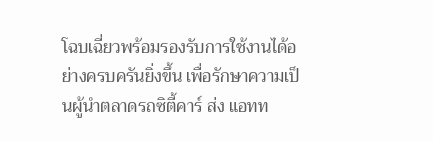โฉบเฉี่ยวพร้อมรองรับการใช้งานได้อย่างครบครันยิ่งขึ้น เพื่อรักษาความเป็นผู้นำตลาดรถซิตี้คาร์ ส่ง แอทท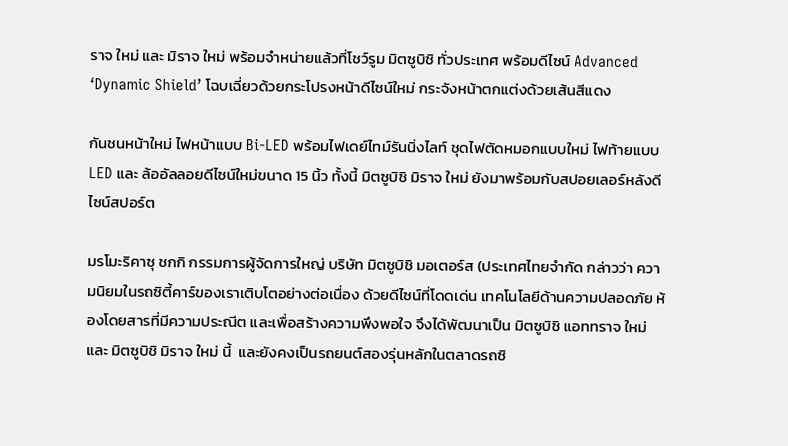ราจ ใหม่ และ มิราจ ใหม่ พร้อมจำหน่ายแล้วที่โชว์รูม มิตซูบิชิ ทั่วประเทศ พร้อมดีไซน์ Advanced ‘Dynamic Shield’ โฉบเฉี่ยวด้วยกระโปรงหน้าดีไซน์ใหม่ กระจังหน้าตกแต่งด้วยเส้นสีแดง

กันชนหน้าใหม่ ไฟหน้าแบบ Bi-LED พร้อมไฟเดย์ไทม์รันนิ่งไลท์ ชุดไฟตัดหมอกแบบใหม่ ไฟท้ายแบบ LED และ ล้ออัลลอยดีไซน์ใหม่ขนาด 15 นิ้ว ทั้งนี้ มิตซูบิชิ มิราจ ใหม่ ยังมาพร้อมกับสปอยเลอร์หลังดีไซน์สปอร์ต

มรโมะริคาซุ ชกกิ กรรมการผู้จัดการใหญ่ บริษัท มิตซูบิชิ มอเตอร์ส (ประเทศไทยจำกัด กล่าวว่า ความนิยมในรถซิตี้คาร์ของเราเติบโตอย่างต่อเนื่อง ด้วยดีไซน์ที่โดดเด่น เทคโนโลยีด้านความปลอดภัย ห้องโดยสารที่มีความประณีต และเพื่อสร้างความพึงพอใจ จึงได้พัฒนาเป็น มิตซูบิชิ แอททราจ ใหม่ และ มิตซูบิชิ มิราจ ใหม่ นี้  และยังคงเป็นรถยนต์สองรุ่นหลักในตลาดรถซิ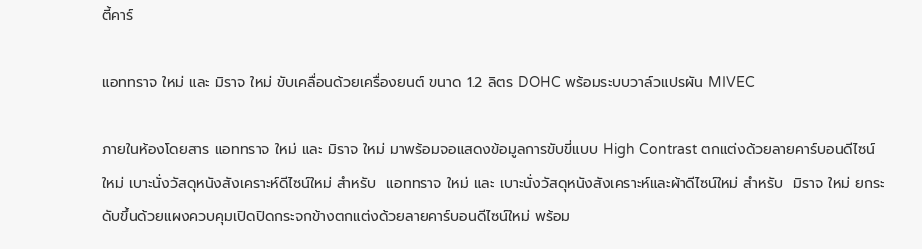ตี้คาร์

แอททราจ ใหม่ และ มิราจ ใหม่ ขับเคลื่อนด้วยเครื่องยนต์ ขนาด 1.2 ลิตร DOHC พร้อมระบบวาล์วแปรผัน MIVEC

ภายในห้องโดยสาร แอททราจ ใหม่ และ มิราจ ใหม่ มาพร้อมจอแสดงข้อมูลการขับขี่แบบ High Contrast ตกแต่งด้วยลายคาร์บอนดีไซน์ใหม่ เบาะนั่งวัสดุหนังสังเคราะห์ดีไซน์ใหม่ สำหรับ  แอททราจ ใหม่ และ เบาะนั่งวัสดุหนังสังเคราะห์และผ้าดีไซน์ใหม่ สำหรับ  มิราจ ใหม่ ยกระดับขึ้นด้วยแผงควบคุมเปิดปิดกระจกข้างตกแต่งด้วยลายคาร์บอนดีไซน์ใหม่ พร้อม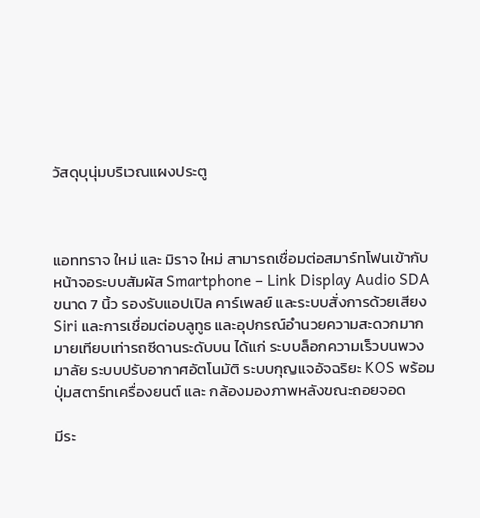วัสดุบุนุ่มบริเวณแผงประตู



แอททราจ ใหม่ และ มิราจ ใหม่ สามารถเชื่อมต่อสมาร์ทโฟนเข้ากับหน้าจอระบบสัมผัส Smartphone – Link Display Audio SDA ขนาด 7 นิ้ว รองรับแอปเปิล คาร์เพลย์ และระบบสั่งการด้วยเสียง Siri และการเชื่อมต่อบลูทูธ และอุปกรณ์อำนวยความสะดวกมากมายเทียบเท่ารถซีดานระดับบน ได้แก่ ระบบล็อกความเร็วบนพวงมาลัย ระบบปรับอากาศอัตโนมัติ ระบบกุญแจอัจฉริยะ KOS พร้อมปุ่มสตาร์ทเครื่องยนต์ และ กล้องมองภาพหลังขณะถอยจอด

มีระ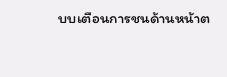บบเตือนการชนด้านหน้าต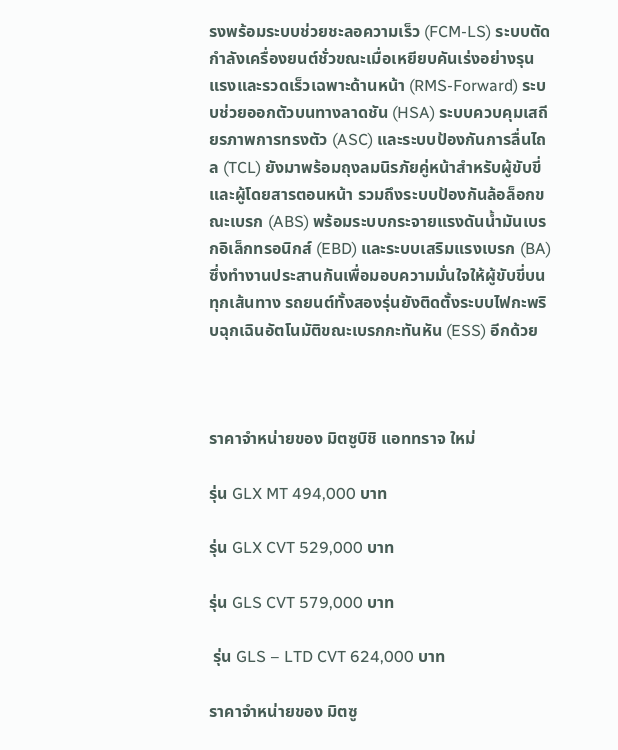รงพร้อมระบบช่วยชะลอความเร็ว (FCM-LS) ระบบตัดกำลังเครื่องยนต์ชั่วขณะเมื่อเหยียบคันเร่งอย่างรุนแรงและรวดเร็วเฉพาะด้านหน้า (RMS-Forward) ระบบช่วยออกตัวบนทางลาดชัน (HSA) ระบบควบคุมเสถียรภาพการทรงตัว (ASC) และระบบป้องกันการลื่นไถล (TCL) ยังมาพร้อมถุงลมนิรภัยคู่หน้าสำหรับผู้ขับขี่และผู้โดยสารตอนหน้า รวมถึงระบบป้องกันล้อล็อกขณะเบรก (ABS) พร้อมระบบกระจายแรงดันน้ำมันเบรกอิเล็กทรอนิกส์ (EBD) และระบบเสริมแรงเบรก (BA) ซึ่งทำงานประสานกันเพื่อมอบความมั่นใจให้ผู้ขับขี่บนทุกเส้นทาง รถยนต์ทั้งสองรุ่นยังติดตั้งระบบไฟกะพริบฉุกเฉินอัตโนมัติขณะเบรกกะทันหัน (ESS) อีกด้วย



ราคาจำหน่ายของ มิตซูบิชิ แอททราจ ใหม่

รุ่น GLX MT 494,000 บาท

รุ่น GLX CVT 529,000 บาท

รุ่น GLS CVT 579,000 บาท

 รุ่น GLS – LTD CVT 624,000 บาท

ราคาจำหน่ายของ มิตซู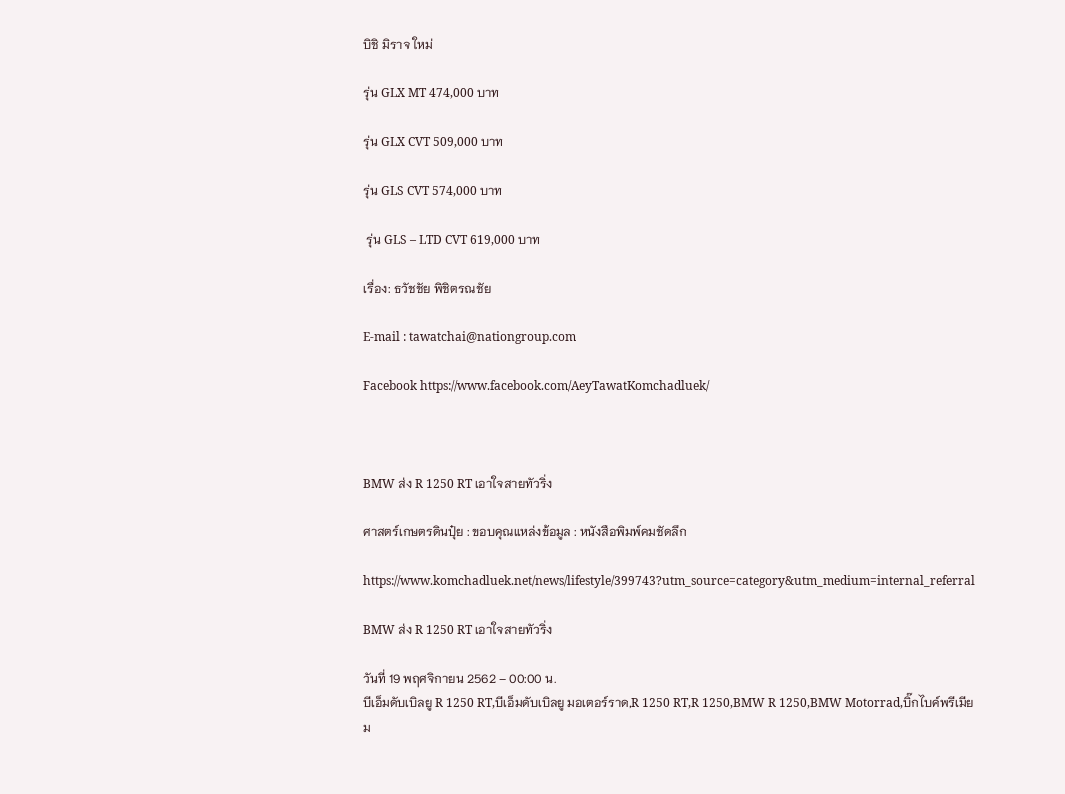บิชิ มิราจ ใหม่

รุ่น GLX MT 474,000 บาท

รุ่น GLX CVT 509,000 บาท

รุ่น GLS CVT 574,000 บาท

 รุ่น GLS – LTD CVT 619,000 บาท

เรื่อง: ธวัชชัย พิชิตรณชัย

E-mail : tawatchai@nationgroup.com

Facebook https://www.facebook.com/AeyTawatKomchadluek/



BMW ส่ง R 1250 RT เอาใจสายทัวริ่ง

ศาสตร์เกษตรดินปุ๋ย : ขอบคุณแหล่งข้อมูล : หนังสือพิมพ์คมชัดลึก

https://www.komchadluek.net/news/lifestyle/399743?utm_source=category&utm_medium=internal_referral

BMW ส่ง R 1250 RT เอาใจสายทัวริ่ง

วันที่ 19 พฤศจิกายน 2562 – 00:00 น.
บีเอ็มดับเบิลยู R 1250 RT,บีเอ็มดับเบิลยู มอเตอร์ราด,R 1250 RT,R 1250,BMW R 1250,BMW Motorrad,บิ๊กไบค์พรีเมียม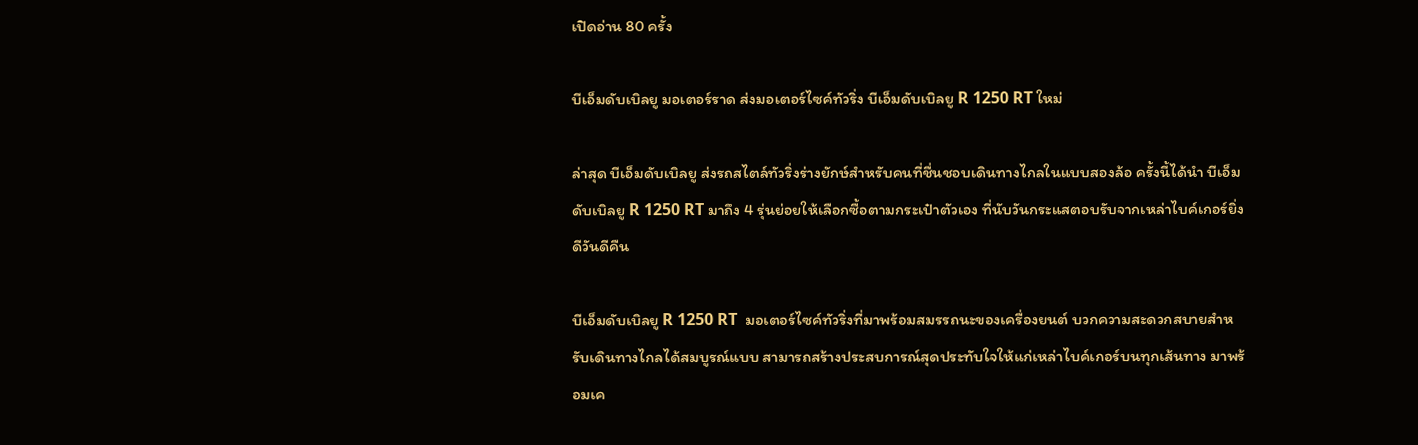เปิดอ่าน 80 ครั้ง

บีเอ็มดับเบิลยู มอเตอร์ราด ส่งมอเตอร์ไซค์ทัวริ่ง บีเอ็มดับเบิลยู R 1250 RT ใหม่

ล่าสุด บีเอ็มดับเบิลยู ส่งรถสไตล์ทัวริ่งร่างยักษ์สำหรับคนที่ชื่นชอบเดินทางไกลในแบบสองล้อ ครั้งนี้ได้นำ บีเอ็มดับเบิลยู R 1250 RT มาถึง 4 รุ่นย่อยให้เลือกซื้อตามกระเป๋าตัวเอง ที่นับวันกระแสตอบรับจากเหล่าไบค์เกอร์ยิ่งดีวันดีคืน

บีเอ็มดับเบิลยู R 1250 RT  มอเตอร์ไซค์ทัวริ่งที่มาพร้อมสมรรถนะของเครื่องยนต์ บวกความสะดวกสบายสำหรับเดินทางไกลได้สมบูรณ์แบบ สามารถสร้างประสบการณ์สุดประทับใจให้แก่เหล่าไบค์เกอร์บนทุกเส้นทาง มาพร้อมเค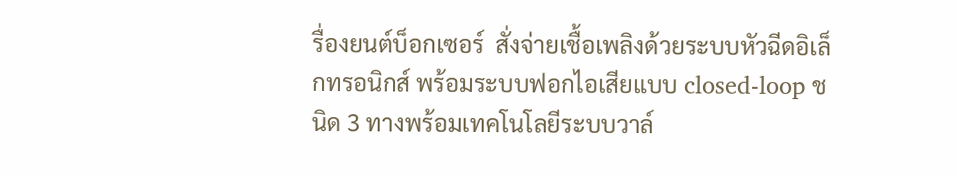รื่องยนต์บ็อกเซอร์  สั่งจ่ายเชื้อเพลิงด้วยระบบหัวฉีดอิเล็กทรอนิกส์ พร้อมระบบฟอกไอเสียแบบ closed-loop ชนิด 3 ทางพร้อมเทคโนโลยีระบบวาล์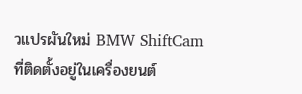วแปรผันใหม่ BMW ShiftCam ที่ติดตั้งอยู่ในเครื่องยนต์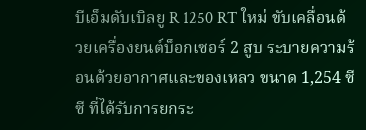บีเอ็มดับเบิลยู R 1250 RT ใหม่ ขับเคลื่อนด้วยเครื่องยนต์บ็อกเซอร์ 2 สูบ ระบายความร้อนด้วยอากาศและของเหลว ขนาด 1,254 ซีซี ที่ได้รับการยกระ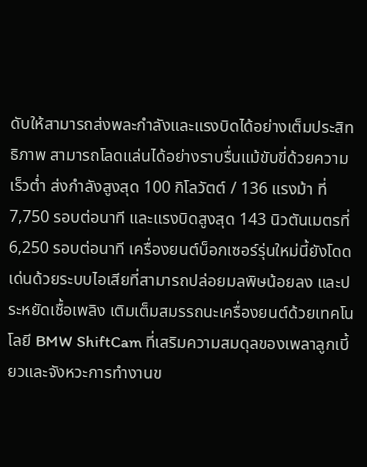ดับให้สามารถส่งพละกำลังและแรงบิดได้อย่างเต็มประสิทธิภาพ สามารถโลดแล่นได้อย่างราบรื่นแม้ขับขี่ด้วยความเร็วต่ำ ส่งกำลังสูงสุด 100 กิโลวัตต์ / 136 แรงม้า ที่ 7,750 รอบต่อนาที และแรงบิดสูงสุด 143 นิวตันเมตรที่ 6,250 รอบต่อนาที เครื่องยนต์บ็อกเซอร์รุ่นใหม่นี้ยังโดดเด่นด้วยระบบไอเสียที่สามารถปล่อยมลพิษน้อยลง และประหยัดเชื้อเพลิง เติมเต็มสมรรถนะเครื่องยนต์ด้วยเทคโนโลยี BMW ShiftCam ที่เสริมความสมดุลของเพลาลูกเบี้ยวและจังหวะการทำงานข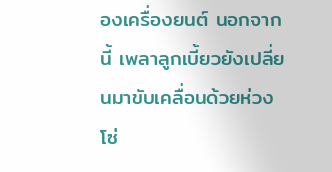องเครื่องยนต์ นอกจากนี้ เพลาลูกเบี้ยวยังเปลี่ยนมาขับเคลื่อนด้วยห่วงโซ่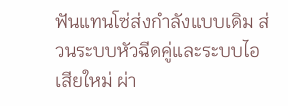ฟันแทนโซ่ส่งกำลังแบบเดิม ส่วนระบบหัวฉีดคู่และระบบไอเสียใหม่ ผ่า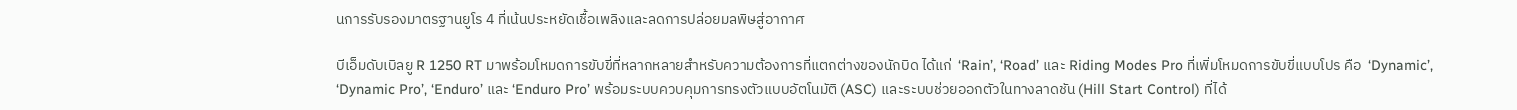นการรับรองมาตรฐานยูโร 4 ที่เน้นประหยัดเชื้อเพลิงและลดการปล่อยมลพิษสู่อากาศ

บีเอ็มดับเบิลยู R 1250 RT มาพร้อมโหมดการขับขี่ที่หลากหลายสำหรับความต้องการที่แตกต่างของนักบิด ได้แก่  ‘Rain’, ‘Road’ และ Riding Modes Pro ที่เพิ่มโหมดการขับขี่แบบโปร คือ  ‘Dynamic’, ‘Dynamic Pro’, ‘Enduro’ และ ‘Enduro Pro’ พร้อมระบบควบคุมการทรงตัวแบบอัตโนมัติ (ASC) และระบบช่วยออกตัวในทางลาดชัน (Hill Start Control) ที่ได้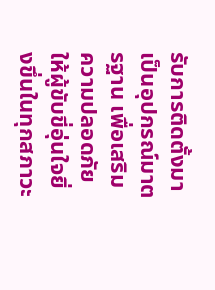รับการติดตั้งมาเป็นอุปกรณ์มาตรฐาน เพื่อเสริมความปลอดภัยให้ผู้ขับขี่อุ่นใจยิ่งขึ่นในทุกสภาวะ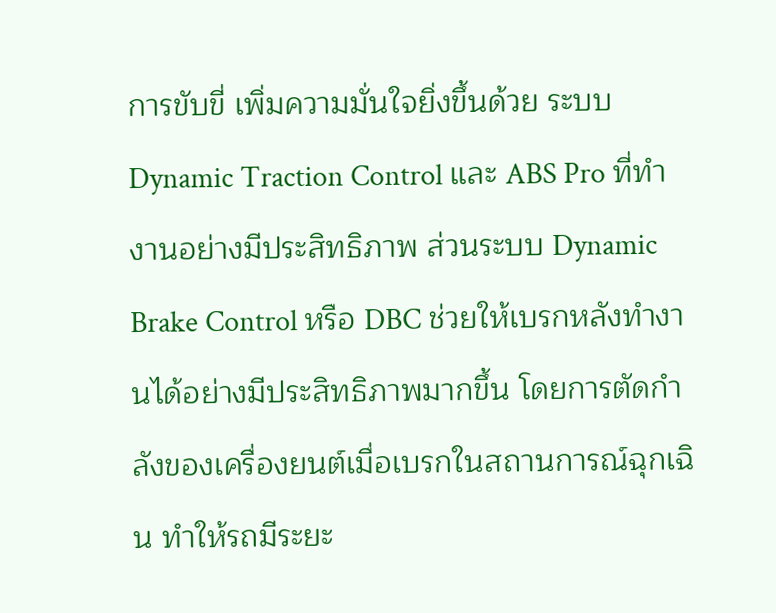การขับขี่ เพิ่มความมั่นใจยิ่งขึ้นด้วย ระบบ Dynamic Traction Control และ ABS Pro ที่ทำงานอย่างมีประสิทธิภาพ ส่วนระบบ Dynamic Brake Control หรือ DBC ช่วยให้เบรกหลังทำงานได้อย่างมีประสิทธิภาพมากขึ้น โดยการตัดกำลังของเครื่องยนต์เมื่อเบรกในสถานการณ์ฉุกเฉิน ทำให้รถมีระยะ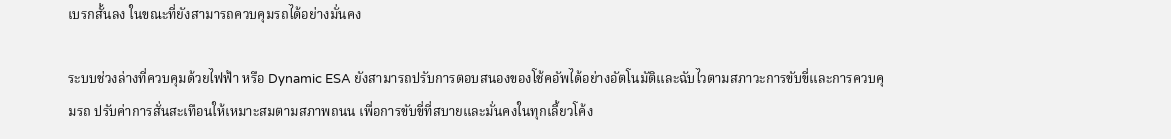เบรกสั้นลง ในขณะที่ยังสามารถควบคุมรถได้อย่างมั่นคง

ระบบช่วงล่างที่ควบคุมด้วยไฟฟ้า หรือ Dynamic ESA ยังสามารถปรับการตอบสนองของโช้คอัพได้อย่างอัตโนมัติและฉับไวตามสภาวะการขับขี่และการควบคุมรถ ปรับค่าการสั่นสะเทือนให้เหมาะสมตามสภาพถนน เพื่อการขับขี่ที่สบายและมั่นคงในทุกเลี้ยวโค้ง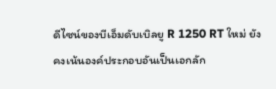ดีไซน์ของบีเอ็มดับเบิลยู R 1250 RT ใหม่ ยังคงเน้นองค์ประกอบอันเป็นเอกลัก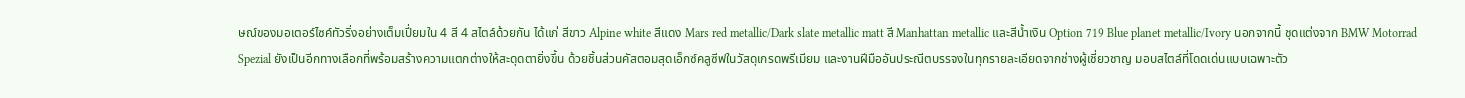ษณ์ของมอเตอร์ไซค์ทัวริ่งอย่างเต็มเปี่ยมใน 4 สี 4 สไตล์ด้วยกัน ได้แก่ สีขาว Alpine white สีแดง Mars red metallic/Dark slate metallic matt สี Manhattan metallic และสีน้ำเงิน Option 719 Blue planet metallic/Ivory นอกจากนี้ ชุดแต่งจาก BMW Motorrad Spezial ยังเป็นอีกทางเลือกที่พร้อมสร้างความแตกต่างให้สะดุดตายิ่งขึ้น ด้วยชิ้นส่วนคัสตอมสุดเอ็กซ์คลูซีฟในวัสดุเกรดพรีเมียม และงานฝีมืออันประณีตบรรจงในทุกรายละเอียดจากช่างผู้เชี่ยวชาญ มอบสไตล์ที่โดดเด่นแบบเฉพาะตัว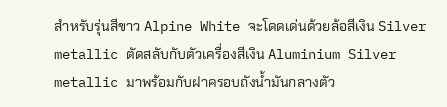สำหรับรุ่นสีขาว Alpine White จะโดดเด่นด้วยล้อสีเงิน Silver metallic ตัดสลับกับตัวเครื่องสีเงิน Aluminium Silver metallic มาพร้อมกับฝาครอบถังน้ำมันกลางตัว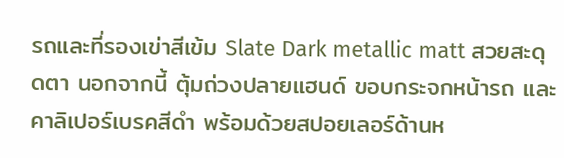รถและที่รองเข่าสีเข้ม Slate Dark metallic matt สวยสะดุดตา นอกจากนี้ ตุ้มถ่วงปลายแฮนด์ ขอบกระจกหน้ารถ และคาลิเปอร์เบรคสีดำ พร้อมด้วยสปอยเลอร์ด้านห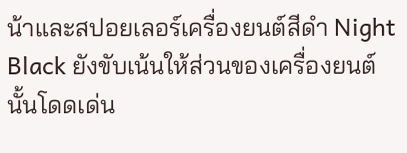น้าและสปอยเลอร์เครื่องยนต์สีดำ Night Black ยังขับเน้นให้ส่วนของเครื่องยนต์นั้นโดดเด่น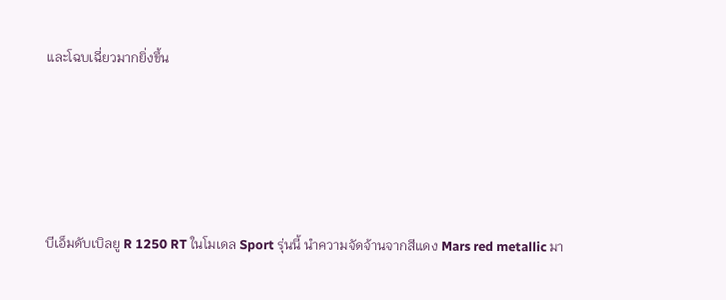และโฉบเฉี่ยวมากยิ่งขึ้น





บีเอ็มดับเบิลยู R 1250 RT ในโมเดล Sport รุ่นนี้ นำความจัดจ้านจากสีแดง Mars red metallic มา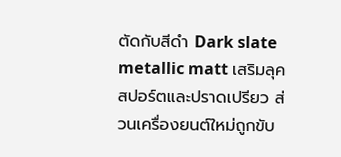ตัดกับสีดำ Dark slate metallic matt เสริมลุคสปอร์ตและปราดเปรียว ส่วนเครื่องยนต์ใหม่ถูกขับ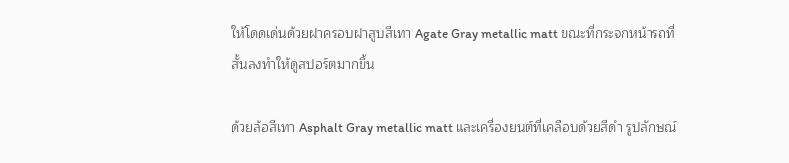ให้โดดเด่นด้วยฝาครอบฝาสูบสีเทา Agate Gray metallic matt ขณะที่กระจกหน้ารถที่สั้นลงทำให้ดูสปอร์ตมากขึ้น

ด้วยล้อสีเทา Asphalt Gray metallic matt และเครื่องยนต์ที่เคลือบด้วยสีดำ รูปลักษณ์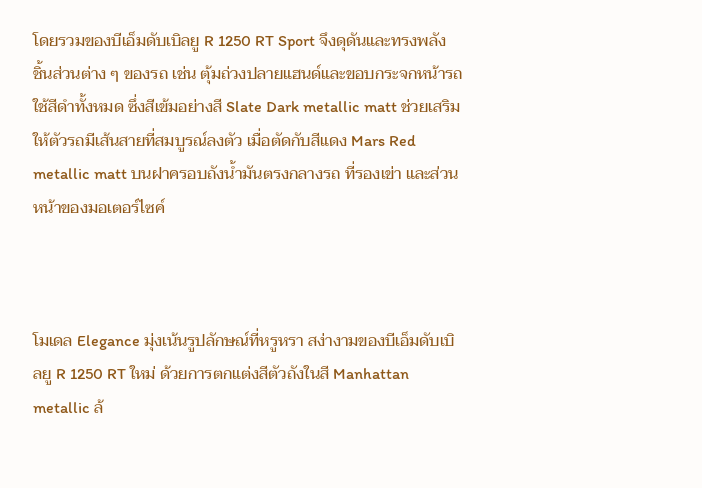โดยรวมของบีเอ็มดับเบิลยู R 1250 RT Sport จึงดุดันและทรงพลัง ชิ้นส่วนต่าง ๆ ของรถ เช่น ตุ้มถ่วงปลายแฮนด์และขอบกระจกหน้ารถใช้สีดำทั้งหมด ซึ่งสีเข้มอย่างสี Slate Dark metallic matt ช่วยเสริมให้ตัวรถมีเส้นสายที่สมบูรณ์ลงตัว เมื่อตัดกับสีแดง Mars Red metallic matt บนฝาครอบถังน้ำมันตรงกลางรถ ที่รองเข่า และส่วนหน้าของมอเตอร์ไซค์



โมเดล Elegance มุ่งเน้นรูปลักษณ์ที่หรูหรา สง่างามของบีเอ็มดับเบิลยู R 1250 RT ใหม่ ด้วยการตกแต่งสีตัวถังในสี Manhattan metallic ล้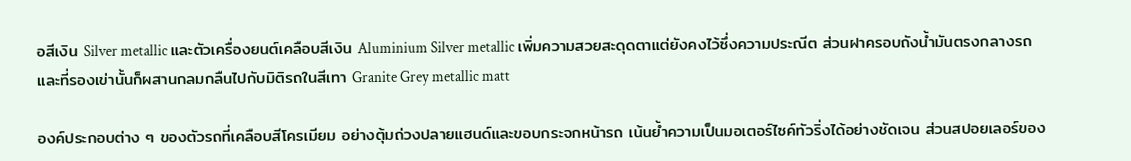อสีเงิน Silver metallic และตัวเครื่องยนต์เคลือบสีเงิน Aluminium Silver metallic เพิ่มความสวยสะดุดตาแต่ยังคงไว้ซึ่งความประณีต ส่วนฝาครอบถังน้ำมันตรงกลางรถและที่รองเข่านั้นก็ผสานกลมกลืนไปกับมิติรถในสีเทา Granite Grey metallic matt

องค์ประกอบต่าง ๆ ของตัวรถที่เคลือบสีโครเมียม อย่างตุ้มถ่วงปลายแฮนด์และขอบกระจกหน้ารถ เน้นย้ำความเป็นมอเตอร์ไซค์ทัวริ่งได้อย่างชัดเจน ส่วนสปอยเลอร์ของ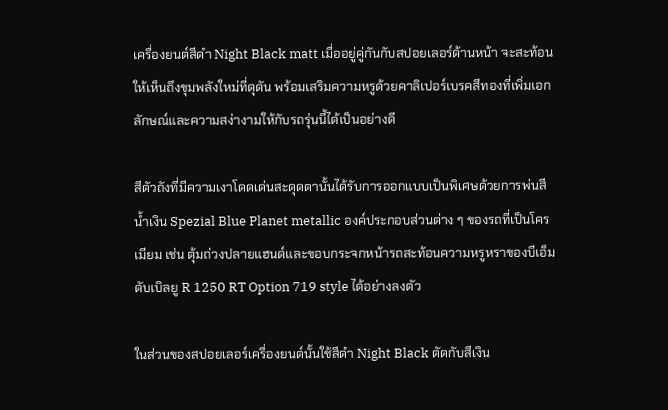เครื่องยนต์สีดำ Night Black matt เมื่ออยู่คู่กันกับสปอยเลอร์ด้านหน้า จะสะท้อนให้เห็นถึงขุมพลังใหม่ที่ดุดัน พร้อมเสริมความหรูด้วยคาลิเปอร์เบรคสีทองที่เพิ่มเอกลักษณ์และความสง่างามให้กับรถรุ่นนี้ได้เป็นอย่างดี

สีตัวถังที่มีความเงาโดดเด่นสะดุดตานั้นได้รับการออกแบบเป็นพิเศษด้วยการพ่นสีน้ำเงิน Spezial Blue Planet metallic องค์ประกอบส่วนต่าง ๆ ของรถที่เป็นโครเมียม เช่น ตุ้มถ่วงปลายแฮนด์และขอบกระจกหน้ารถสะท้อนความหรูหราของบีเอ็มดับเบิลยู R 1250 RT Option 719 style ได้อย่างลงตัว

ในส่วนของสปอยเลอร์เครื่องยนต์นั้นใช้สีดำ Night Black ตัดกับสีเงิน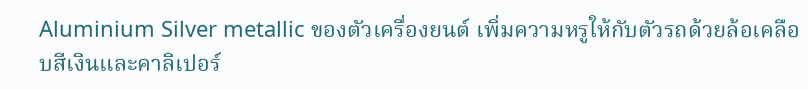Aluminium Silver metallic ของตัวเครื่องยนต์ เพิ่มความหรูให้กับตัวรถด้วยล้อเคลือบสีเงินและคาลิเปอร์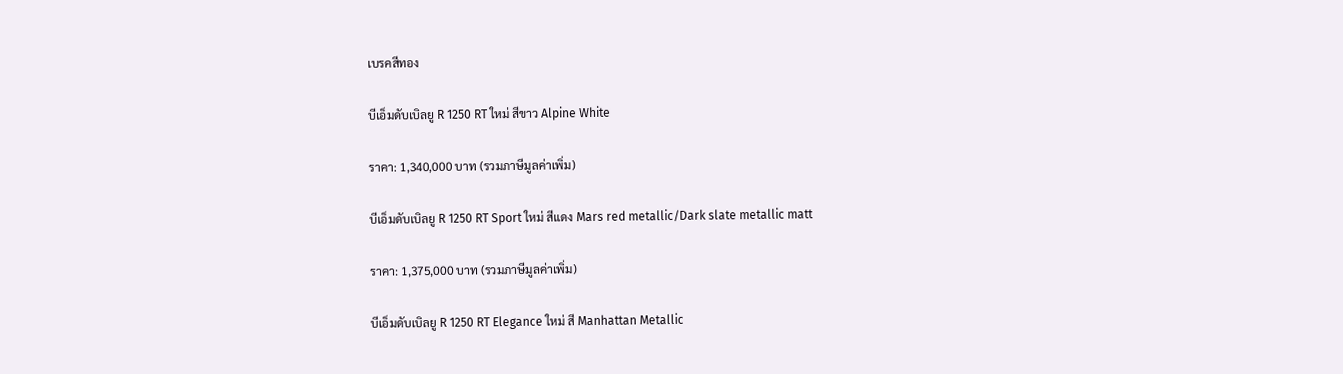เบรคสีทอง

บีเอ็มดับเบิลยู R 1250 RT ใหม่ สีขาว Alpine White

ราคา: 1,340,000 บาท (รวมภาษีมูลค่าเพิ่ม)

บีเอ็มดับเบิลยู R 1250 RT Sport ใหม่ สีแดง Mars red metallic/Dark slate metallic matt

ราคา: 1,375,000 บาท (รวมภาษีมูลค่าเพิ่ม)

บีเอ็มดับเบิลยู R 1250 RT Elegance ใหม่ สี Manhattan Metallic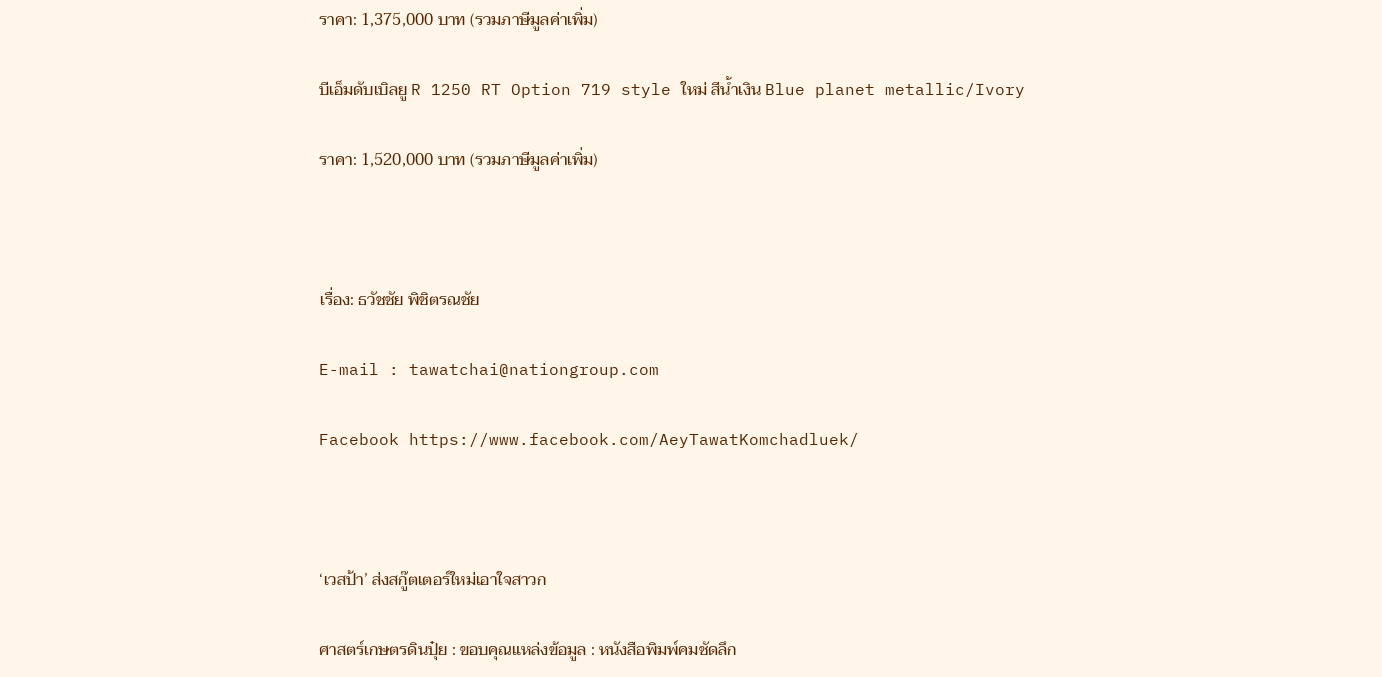ราคา: 1,375,000 บาท (รวมภาษีมูลค่าเพิ่ม)

บีเอ็มดับเบิลยู R 1250 RT Option 719 style ใหม่ สีน้ำเงิน Blue planet metallic/Ivory

ราคา: 1,520,000 บาท (รวมภาษีมูลค่าเพิ่ม)



เรื่อง: ธวัชชัย พิชิตรณชัย

E-mail : tawatchai@nationgroup.com

Facebook https://www.facebook.com/AeyTawatKomchadluek/



‘เวสป้า’ ส่งสกู๊ตเตอร์ใหม่เอาใจสาวก

ศาสตร์เกษตรดินปุ๋ย : ขอบคุณแหล่งข้อมูล : หนังสือพิมพ์คมชัดลึก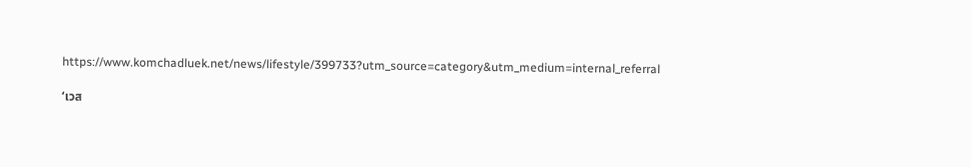https://www.komchadluek.net/news/lifestyle/399733?utm_source=category&utm_medium=internal_referral

‘เวส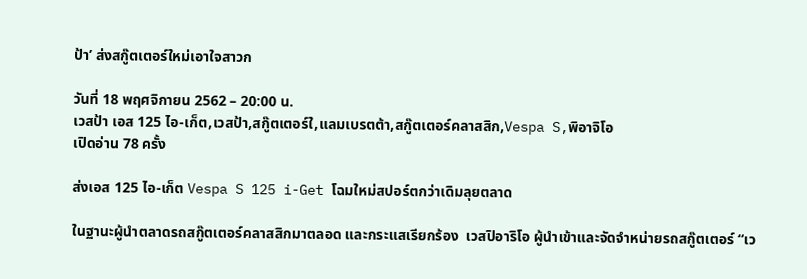ป้า’ ส่งสกู๊ตเตอร์ใหม่เอาใจสาวก

วันที่ 18 พฤศจิกายน 2562 – 20:00 น.
เวสป้า เอส 125 ไอ-เก็ต,เวสป้า,สกู๊ตเตอร์ใ,แลมเบรตต้า,สกู๊ตเตอร์คลาสสิก,Vespa S,พิอาจิโอ
เปิดอ่าน 78 ครั้ง

ส่งเอส 125 ไอ-เก็ต Vespa S 125 i-Get โฉมใหม่สปอร์ตกว่าเดิมลุยตลาด

ในฐานะผู้นำตลาดรถสกู๊ตเตอร์คลาสสิกมาตลอด และกระแสเรียกร้อง  เวสปิอาริโอ ผู้นำเข้าและจัดจำหน่ายรถสกู๊ตเตอร์ “เว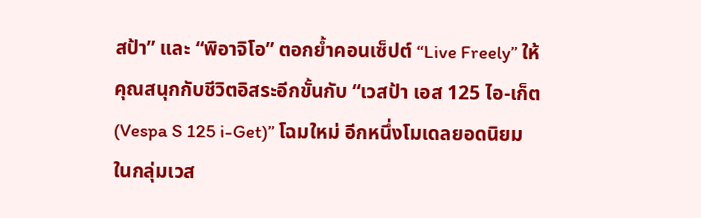สป้า” และ “พิอาจิโอ” ตอกย้ำคอนเซ็ปต์ “Live Freely” ให้คุณสนุกกับชีวิตอิสระอีกขั้นกับ “เวสป้า เอส 125 ไอ-เก็ต (Vespa S 125 i-Get)” โฉมใหม่ อีกหนึ่งโมเดลยอดนิยมในกลุ่มเวส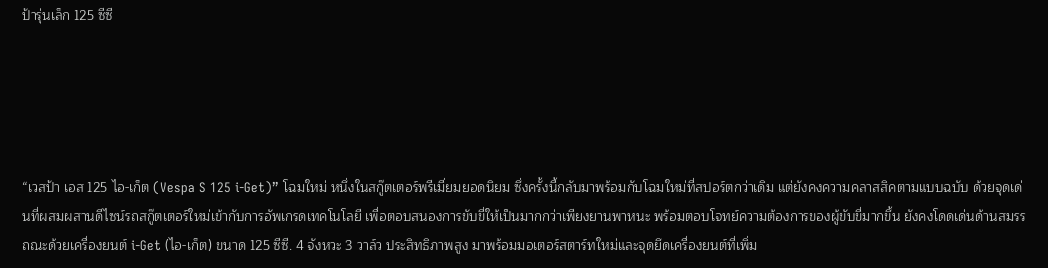ป้ารุ่นเล็ก 125 ซีซี





“เวสป้า เอส 125 ไอ-เก็ต (Vespa S 125 i-Get)” โฉมใหม่ หนึ่งในสกู๊ตเตอร์พรีเมี่ยมยอดนิยม ซึ่งครั้งนี้กลับมาพร้อมกับโฉมใหม่ที่สปอร์ตกว่าเดิม แต่ยังคงความคลาสสิคตามแบบฉบับ ด้วยจุดเด่นที่ผสมผสานดีไซน์รถสกู๊ตเตอร์ใหม่เข้ากับการอัพเกรดเทคโนโลยี เพื่อตอบสนองการขับขี่ให้เป็นมากกว่าเพียงยานพาหนะ พร้อมตอบโจทย์ความต้องการของผู้ขับขี่มากขึ้น ยังคงโดดเด่นด้านสมรรถณะด้วยเครื่องยนต์ i-Get (ไอ-เก็ต) ขนาด 125 ซีซี. 4 จังหวะ 3 วาล์ว ประสิทธิภาพสูง มาพร้อมมอเตอร์สตาร์ทใหม่และจุดยึดเครื่องยนต์ที่เพิ่ม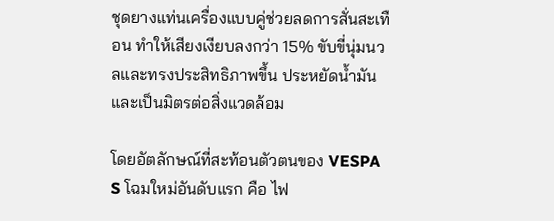ชุดยางแท่นเครื่องแบบคู่ช่วยลดการสั่นสะเทือน ทำให้เสียงเงียบลงกว่า 15% ขับขี่นุ่มนวลและทรงประสิทธิภาพขึ้น ประหยัดน้ำมันและเป็นมิตรต่อสิ่งแวดล้อม

โดยอัตลักษณ์ที่สะท้อนตัวตนของ VESPA S โฉมใหม่อันดับแรก คือ ไฟ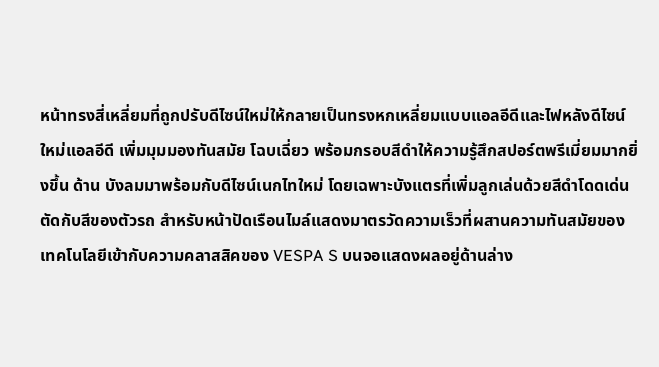หน้าทรงสี่เหลี่ยมที่ถูกปรับดีไซน์ใหม่ให้กลายเป็นทรงหกเหลี่ยมแบบแอลอีดีและไฟหลังดีไซน์ใหม่แอลอีดี เพิ่มมุมมองทันสมัย โฉบเฉี่ยว พร้อมกรอบสีดำให้ความรู้สึกสปอร์ตพรีเมี่ยมมากยิ่งขึ้น ด้าน บังลมมาพร้อมกับดีไซน์เนกไทใหม่ โดยเฉพาะบังแตรที่เพิ่มลูกเล่นด้วยสีดำโดดเด่นตัดกับสีของตัวรถ สำหรับหน้าปัดเรือนไมล์แสดงมาตรวัดความเร็วที่ผสานความทันสมัยของเทคโนโลยีเข้ากับความคลาสสิคของ VESPA S บนจอแสดงผลอยู่ด้านล่าง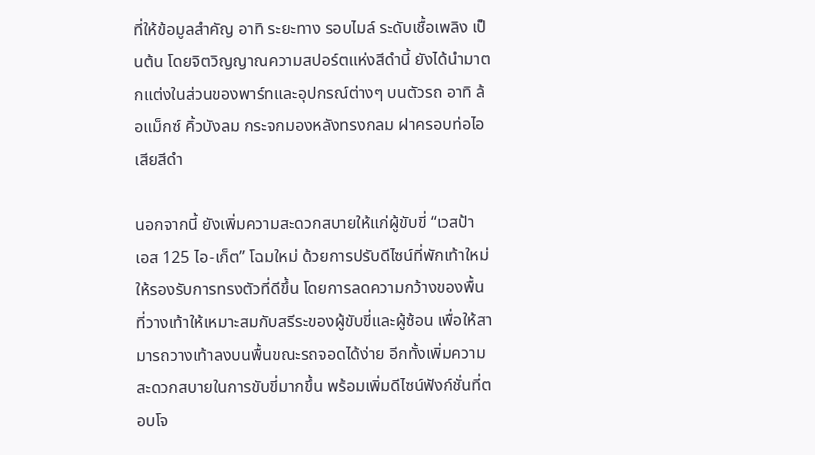ที่ให้ข้อมูลสำคัญ อาทิ ระยะทาง รอบไมล์ ระดับเชื้อเพลิง เป็นต้น โดยจิตวิญญาณความสปอร์ตแห่งสีดำนี้ ยังได้นำมาตกแต่งในส่วนของพาร์ทและอุปกรณ์ต่างๆ บนตัวรถ อาทิ ล้อแม็กซ์ คิ้วบังลม กระจกมองหลังทรงกลม ฝาครอบท่อไอเสียสีดำ

นอกจากนี้ ยังเพิ่มความสะดวกสบายให้แก่ผู้ขับขี่ “เวสป้า เอส 125 ไอ-เก็ต” โฉมใหม่ ด้วยการปรับดีไซน์ที่พักเท้าใหม่ให้รองรับการทรงตัวที่ดีขึ้น โดยการลดความกว้างของพื้นที่วางเท้าให้เหมาะสมกับสรีระของผู้ขับขี่และผู้ซ้อน เพื่อให้สามารถวางเท้าลงบนพื้นขณะรถจอดได้ง่าย อีกทั้งเพิ่มความสะดวกสบายในการขับขี่มากขึ้น พร้อมเพิ่มดีไซน์ฟังก์ชั่นที่ตอบโจ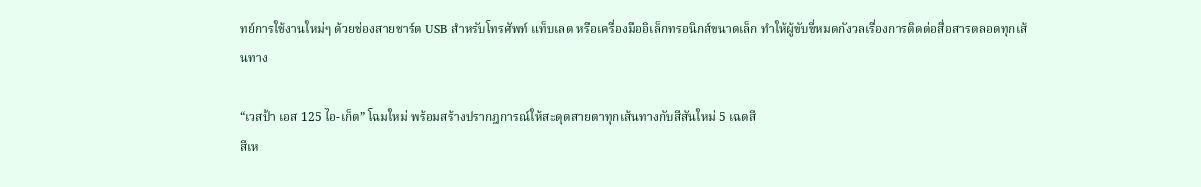ทย์การใช้งานใหม่ๆ ด้วยช่องสายชาร์ต USB สำหรับโทรศัพท์ แท็บเลต หรือเครื่องมืออิเล็กทรอนิกส์ขนาดเล็ก ทำให้ผู้ขับขี่หมดกังวลเรื่องการติดต่อสื่อสารตลอดทุกเส้นทาง

“เวสป้า เอส 125 ไอ-เก็ต” โฉมใหม่ พร้อมสร้างปรากฎการณ์ให้สะดุดสายตาทุกเส้นทางกับสีสันใหม่ 5 เฉดสี
สีเห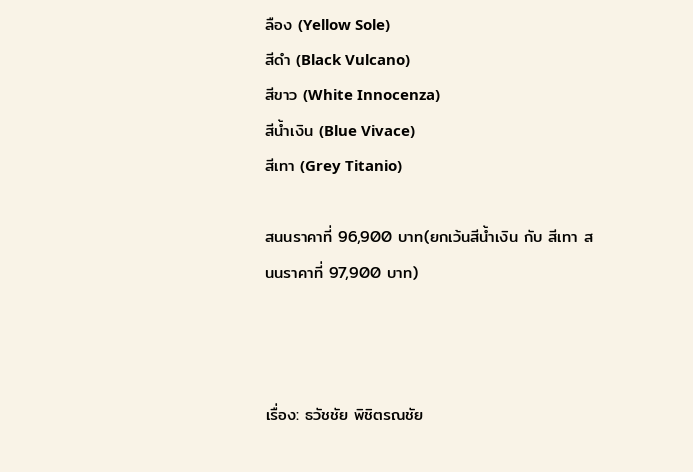ลือง (Yellow Sole)
สีดำ (Black Vulcano)
สีขาว (White Innocenza)
สีน้ำเงิน (Blue Vivace)
สีเทา (Grey Titanio)

สนนราคาที่ 96,900 บาท(ยกเว้นสีน้ำเงิน กับ สีเทา สนนราคาที่ 97,900 บาท)



เรื่อง: ธวัชชัย พิชิตรณชัย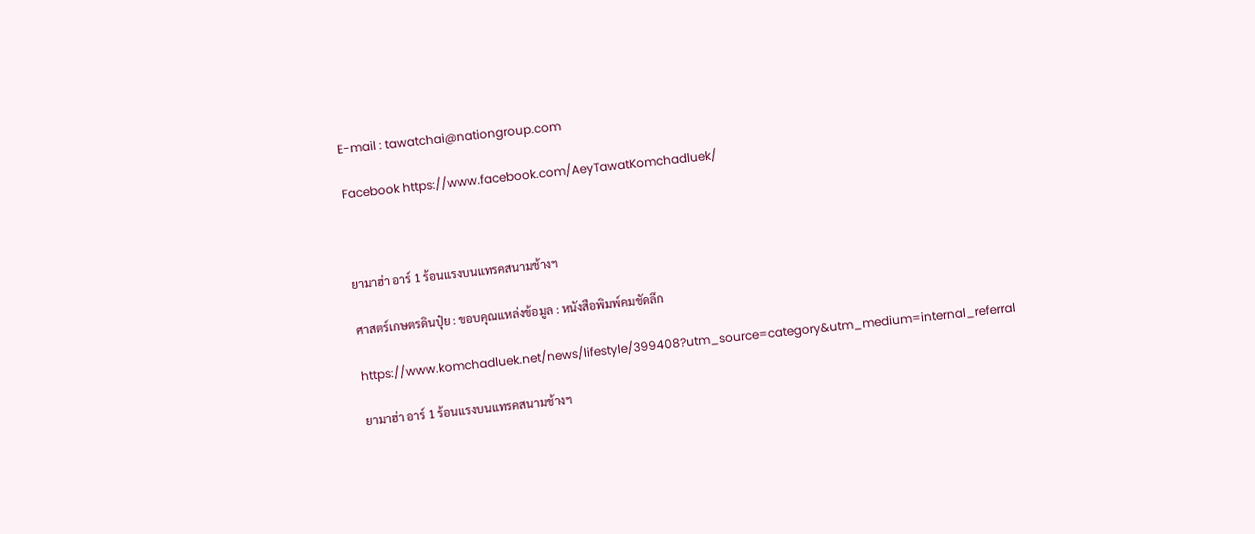E-mail : tawatchai@nationgroup.com

Facebook https://www.facebook.com/AeyTawatKomchadluek/



ยามาฮ่า อาร์ 1 ร้อนแรงบนแทรคสนามช้างฯ

ศาสตร์เกษตรดินปุ๋ย : ขอบคุณแหล่งข้อมูล : หนังสือพิมพ์คมชัดลึก

https://www.komchadluek.net/news/lifestyle/399408?utm_source=category&utm_medium=internal_referral

ยามาฮ่า อาร์ 1 ร้อนแรงบนแทรคสนามช้างฯ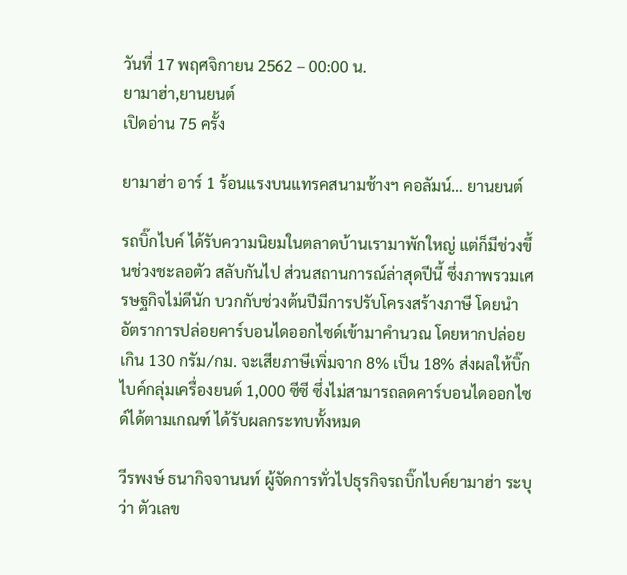วันที่ 17 พฤศจิกายน 2562 – 00:00 น.
ยามาฮ่า,ยานยนต์
เปิดอ่าน 75 ครั้ง

ยามาฮ่า อาร์ 1 ร้อนแรงบนแทรคสนามช้างฯ คอลัมน์… ยานยนต์

รถบิ๊กไบค์ ได้รับความนิยมในตลาดบ้านเรามาพักใหญ่ แต่ก็มีช่วงขึ้นช่วงชะลอตัว สลับกันไป ส่วนสถานการณ์ล่าสุดปีนี้ ซึ่งภาพรวมเศรษฐกิจไม่ดีนัก บวกกับช่วงต้นปีมีการปรับโครงสร้างภาษี โดยนำอัตราการปล่อยคาร์บอนไดออกไซด์เข้ามาคำนวณ โดยหากปล่อยเกิน 130 กรัม/กม. จะเสียภาษีเพิ่มจาก 8% เป็น 18% ส่งผลให้บิ๊กไบค์กลุ่มเครื่องยนต์ 1,000 ซีซี ซึ่งไม่สามารถลดคาร์บอนไดออกไซด์ได้ตามเกณฑ์ ได้รับผลกระทบทั้งหมด

วีรพงษ์ ธนากิจจานนท์ ผู้จัดการทั่วไปธุรกิจรถบิ๊กไบค์ยามาฮ่า ระบุว่า ตัวเลข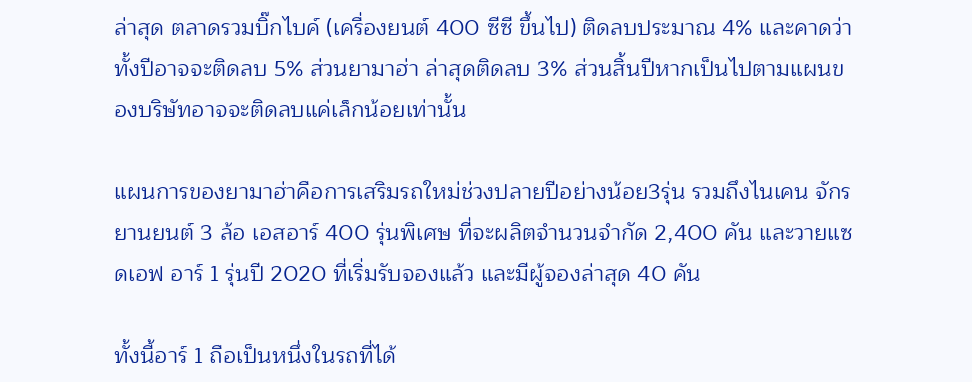ล่าสุด ตลาดรวมบิ๊กไบค์ (เครื่องยนต์ 400 ซีซี ขึ้นไป) ติดลบประมาณ 4% และคาดว่าทั้งปีอาจจะติดลบ 5% ส่วนยามาฮ่า ล่าสุดติดลบ 3% ส่วนสิ้นปีหากเป็นไปตามแผนของบริษัทอาจจะติดลบแค่เล็กน้อยเท่านั้น

แผนการของยามาฮ่าคือการเสริมรถใหม่ช่วงปลายปีอย่างน้อย3รุ่น รวมถึงไนเคน จักรยานยนต์ 3 ล้อ เอสอาร์ 400 รุ่นพิเศษ ที่จะผลิตจำนวนจำกัด 2,400 คัน และวายแซดเอฟ อาร์ 1 รุ่นปี 2020 ที่เริ่มรับจองแล้ว และมีผู้จองล่าสุด 40 คัน

ทั้งนี้อาร์ 1 ถือเป็นหนึ่งในรถที่ได้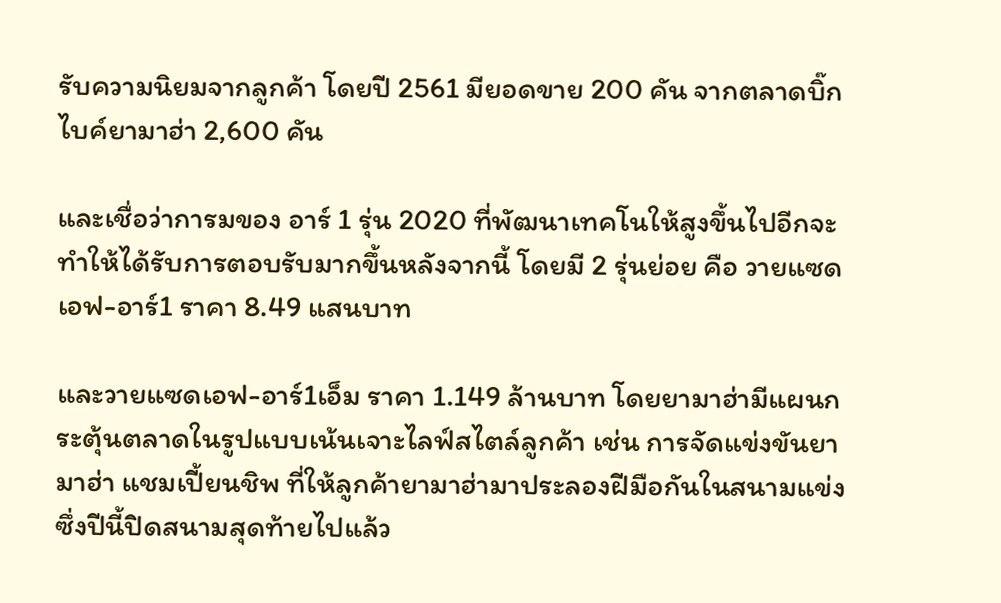รับความนิยมจากลูกค้า โดยปี 2561 มียอดขาย 200 คัน จากตลาดบิ๊กไบค์ยามาฮ่า 2,600 คัน

และเชื่อว่าการมของ อาร์ 1 รุ่น 2020 ที่พัฒนาเทคโนให้สูงขึ้นไปอีกจะทำให้ได้รับการตอบรับมากขึ้นหลังจากนี้ โดยมี 2 รุ่นย่อย คือ วายแซดเอฟ-อาร์1 ราคา 8.49 แสนบาท

และวายแซดเอฟ-อาร์1เอ็ม ราคา 1.149 ล้านบาท โดยยามาฮ่ามีแผนกระตุ้นตลาดในรูปแบบเน้นเจาะไลฟ์สไตล์ลูกค้า เช่น การจัดแข่งขันยามาฮ่า แชมเปี้ยนชิพ ที่ให้ลูกค้ายามาฮ่ามาประลองฝีมือกันในสนามแข่ง ซึ่งปีนี้ปิดสนามสุดท้ายไปแล้ว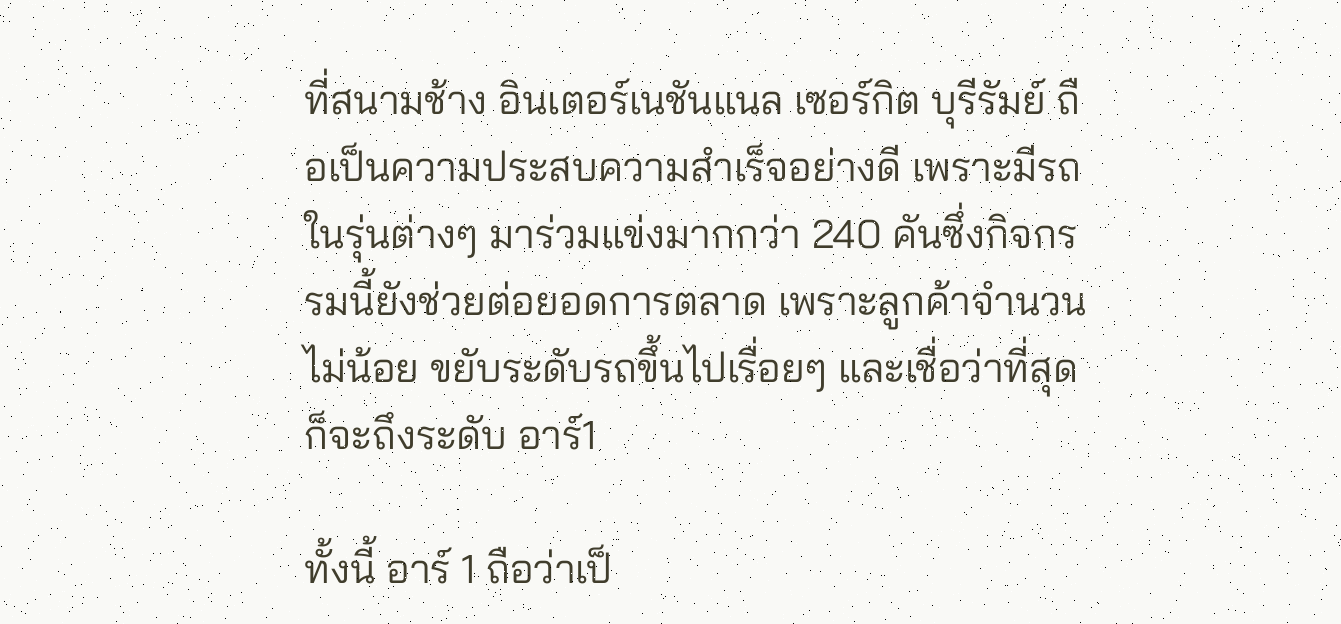ที่สนามช้าง อินเตอร์เนชันแนล เซอร์กิต บุรีรัมย์ ถือเป็นความประสบความสำเร็จอย่างดี เพราะมีรถในรุ่นต่างๆ มาร่วมแข่งมากกว่า 240 คันซึ่งกิจกรรมนี้ยังช่วยต่อยอดการตลาด เพราะลูกค้าจำนวนไม่น้อย ขยับระดับรถขึ้นไปเรื่อยๆ และเชื่อว่าที่สุดก็จะถึงระดับ อาร์1

ทั้งนี้ อาร์ 1 ถือว่าเป็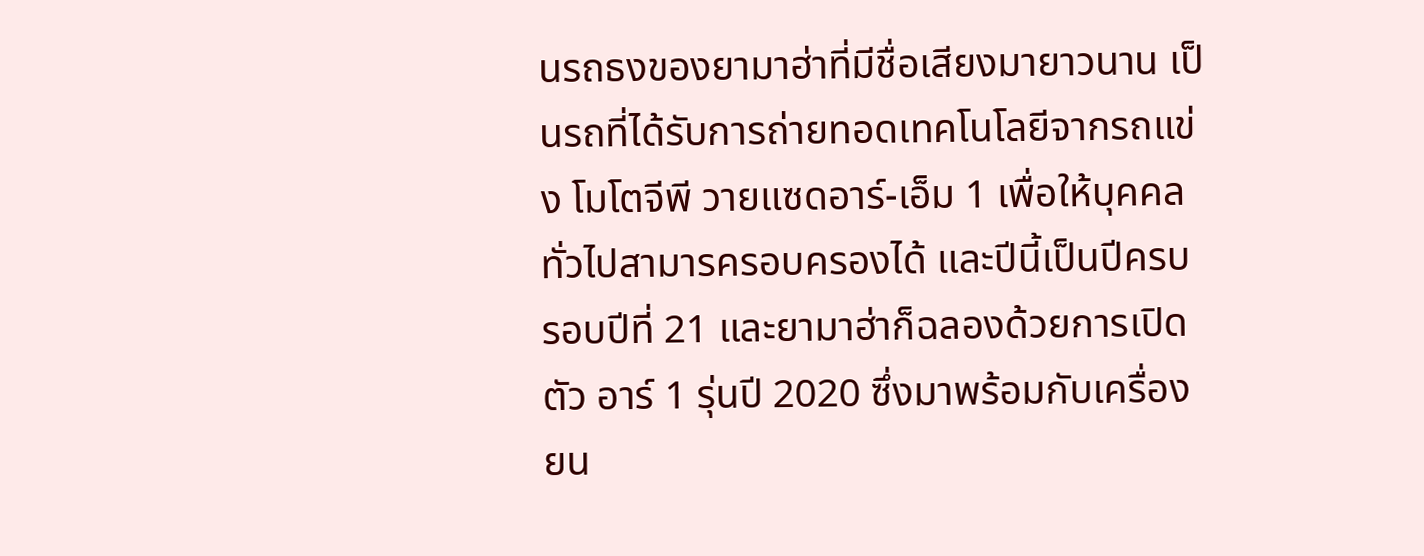นรถธงของยามาฮ่าที่มีชื่อเสียงมายาวนาน เป็นรถที่ได้รับการถ่ายทอดเทคโนโลยีจากรถแข่ง โมโตจีพี วายแซดอาร์-เอ็ม 1 เพื่อให้บุคคลทั่วไปสามารครอบครองได้ และปีนี้เป็นปีครบรอบปีที่ 21 และยามาฮ่าก็ฉลองด้วยการเปิดตัว อาร์ 1 รุ่นปี 2020 ซึ่งมาพร้อมกับเครื่องยน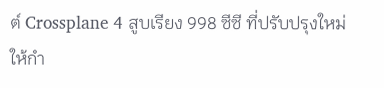ต์ Crossplane 4 สูบเรียง 998 ซีซี ที่ปรับปรุงใหม่ ให้กำ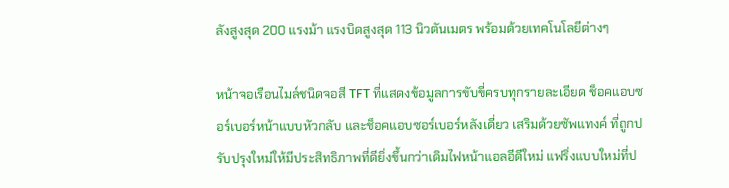ลังสูงสุด 200 แรงม้า แรงบิดสูงสุด 113 นิวตันเมตร พร้อมด้วยเทคโนโลยีต่างๆ

หน้าจอเรือนไมล์ชนิดจอสี TFT ที่แสดงข้อมูลการขับขี่ครบทุกรายละเอียด ช็อคแอบซอร์เบอร์หน้าแบบหัวกลับ และช็อคแอบซอร์เบอร์หลังเดี่ยว เสริมด้วยซัพแทงค์ ที่ถูกปรับปรุงใหม่ให้มีประสิทธิภาพที่ดียิ่งขึ้นกว่าเดิมไฟหน้าแอลอีดีใหม่ แฟริ่งแบบใหม่ที่ป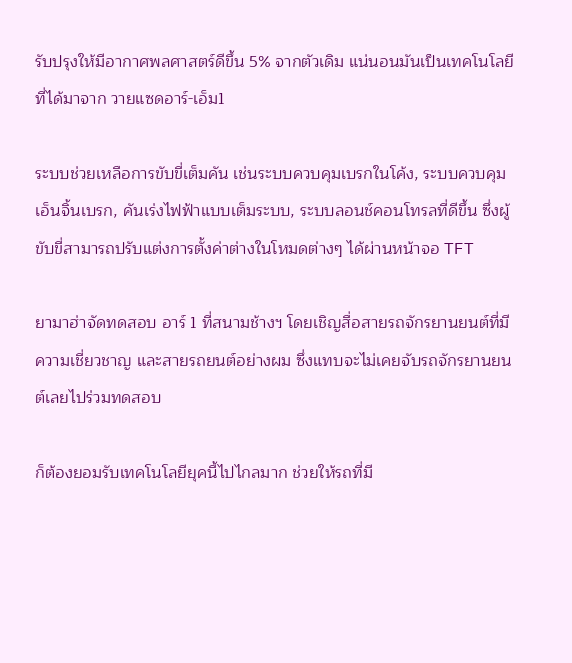รับปรุงให้มีอากาศพลศาสตร์ดีขึ้น 5% จากตัวเดิม แน่นอนมันเป็นเทคโนโลยีที่ได้มาจาก วายแซดอาร์-เอ็ม1

ระบบช่วยเหลือการขับขี่เต็มคัน เช่นระบบควบคุมเบรกในโค้ง, ระบบควบคุมเอ็นจิ้นเบรก, คันเร่งไฟฟ้าแบบเต็มระบบ, ระบบลอนช์คอนโทรลที่ดีขึ้น ซึ่งผู้ขับขี่สามารถปรับแต่งการตั้งค่าต่างในโหมดต่างๆ ได้ผ่านหน้าจอ TFT

ยามาฮ่าจัดทดสอบ อาร์ 1 ที่สนามช้างฯ โดยเชิญสื่อสายรถจักรยานยนต์ที่มีความเชี่ยวชาญ และสายรถยนต์อย่างผม ซึ่งแทบจะไม่เคยจับรถจักรยานยนต์เลยไปร่วมทดสอบ

ก็ต้องยอมรับเทคโนโลยียุคนี้ไปไกลมาก ช่วยให้รถที่มี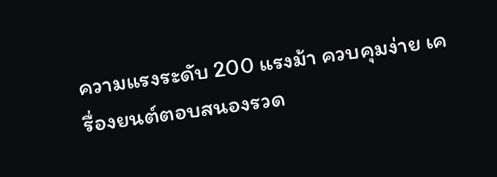ความแรงระดับ 200 แรงม้า ควบคุมง่าย เครื่องยนต์ตอบสนองรวด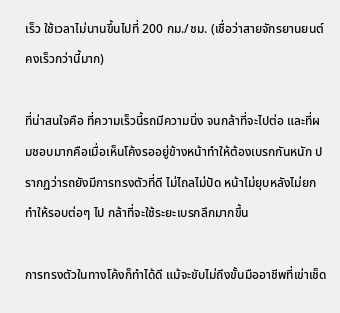เร็ว ใช้เวลาไม่นานขึ้นไปที่ 200 กม./ชม. (เชื่อว่าสายจักรยานยนต์คงเร็วกว่านี้มาก)

ที่น่าสนใจคือ ที่ความเร็วนี้รถมีความนิ่ง จนกล้าที่จะไปต่อ และที่ผมชอบมากคือเมื่อเห็นโค้งรออยู่ข้างหน้าทำให้ต้องเบรกกันหนัก ปรากฏว่ารถยังมีการทรงตัวที่ดี ไม่ไถลไม่ปัด หน้าไม่ยุบหลังไม่ยก ทำให้รอบต่อๆ ไป กล้าที่จะใช้ระยะเบรกลึกมากขึ้น

การทรงตัวในทางโค้งก็ทำได้ดี แม้จะขับไม่ถึงขั้นมืออาชีพที่เข่าเช็ด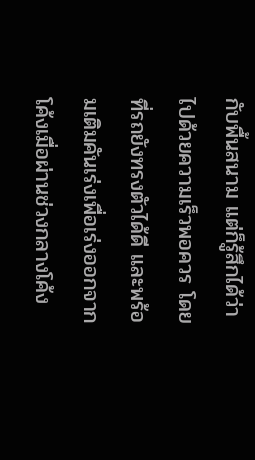กับพื้นสนาม แต่ก็รู้สึกได้ว่าไปด้วยความเร็วพอควร โดยที่รถยังทรงตัวได้ดี และพร้อมเติมคันเร่งเพื่อเร่งออกจากโค้งเมื่อผ่านช่วงกลางโค้ง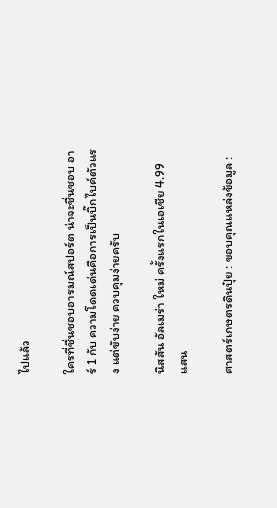ไปแล้ว

ใครที่ชื่นชอบอารมณ์สปอร์ต น่าจะชื่นชอบ อาร์ 1 กับ ความโดดเด่นคือการเป็นบิ๊กไบค์ตัวแรง แต่ขับง่าย ควบคุมง่ายครับ

นิสสัน อัลเมร่า ใหม่ ครั้งแรกในเอเชีย 4.99 แสน

ศาสตร์เกษตรดินปุ๋ย : ขอบคุณแหล่งข้อมูล :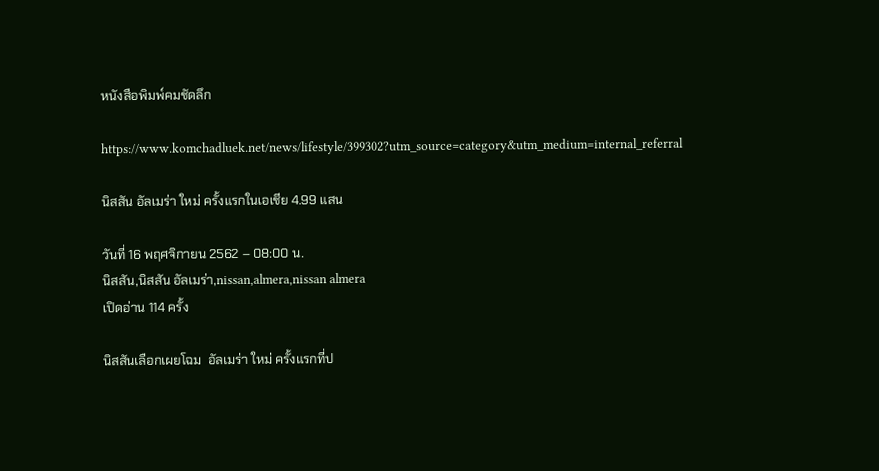หนังสือพิมพ์คมชัดลึก

https://www.komchadluek.net/news/lifestyle/399302?utm_source=category&utm_medium=internal_referral

นิสสัน อัลเมร่า ใหม่ ครั้งแรกในเอเชีย 4.99 แสน

วันที่ 16 พฤศจิกายน 2562 – 08:00 น.
นิสสัน,นิสสัน อัลเมร่า,nissan,almera,nissan almera
เปิดอ่าน 114 ครั้ง

นิสสันเลือกเผยโฉม  อัลเมร่า ใหม่ ครั้งแรกที่ป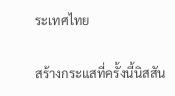ระเทศไทย

สร้างกระแสที่ครั้งนี้นิสสัน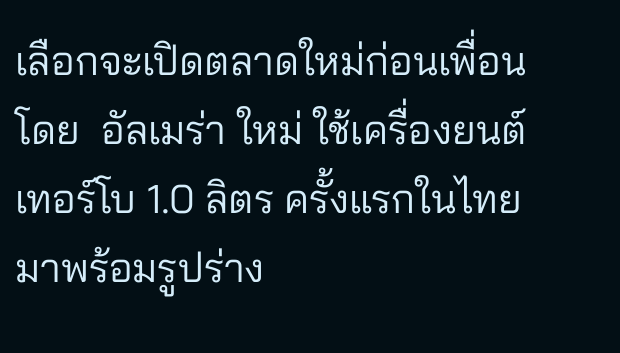เลือกจะเปิดตลาดใหม่ก่อนเพื่อนโดย  อัลเมร่า ใหม่ ใช้เครื่องยนต์เทอร์โบ 1.0 ลิตร ครั้งแรกในไทย มาพร้อมรูปร่าง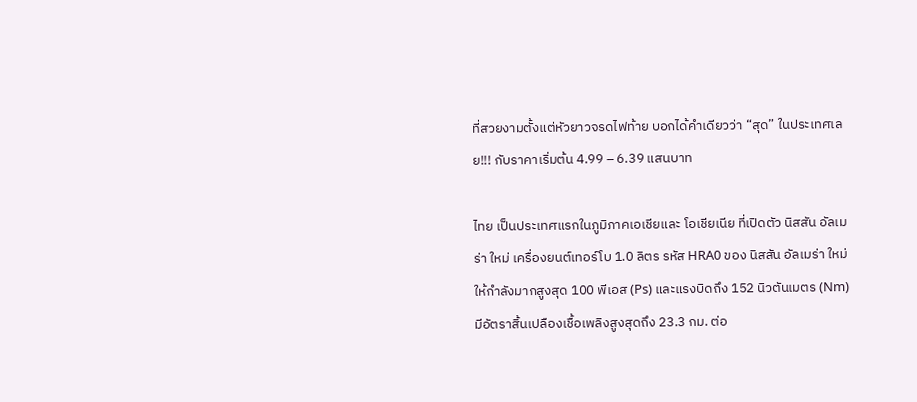ที่สวยงามตั้งแต่หัวยาวจรดไฟท้าย บอกได้คำเดียวว่า “สุด” ในประเทศเลย!!! กับราคาเริ่มต้น 4.99 – 6.39 แสนบาท

ไทย เป็นประเทศแรกในภูมิภาคเอเชียและ โอเชียเนีย ที่เปิดตัว นิสสัน อัลเมร่า ใหม่ เครื่องยนต์เทอร์โบ 1.0 ลิตร รหัส HRA0 ของ นิสสัน อัลเมร่า ใหม่ ให้กำลังมากสูงสุด 100 พีเอส (Ps) และแรงบิดถึง 152 นิวตันเมตร (Nm) มีอัตราสิ้นเปลืองเชื้อเพลิงสูงสุดถึง 23.3 กม. ต่อ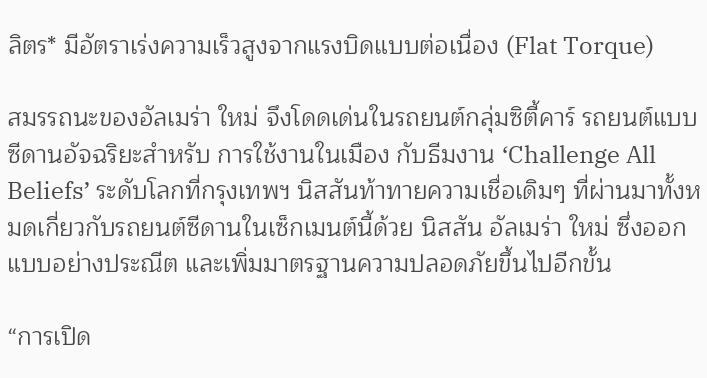ลิตร* มีอัตราเร่งความเร็วสูงจากแรงบิดแบบต่อเนื่อง (Flat Torque)

สมรรถนะของอัลเมร่า ใหม่ จึงโดดเด่นในรถยนต์กลุ่มซิตี้คาร์ รถยนต์แบบซีดานอัจฉริยะสำหรับ การใช้งานในเมือง กับธีมงาน ‘Challenge All Beliefs’ ระดับโลกที่กรุงเทพฯ นิสสันท้าทายความเชื่อเดิมๆ ที่ผ่านมาทั้งหมดเกี่ยวกับรถยนต์ซีดานในเซ็กเมนต์นี้ด้วย นิสสัน อัลเมร่า ใหม่ ซึ่งออกแบบอย่างประณีต และเพิ่มมาตรฐานความปลอดภัยขึ้นไปอีกขั้น

“การเปิด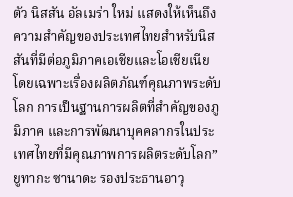ตัว นิสสัน อัลเมร่า ใหม่ แสดงให้เห็นถึงความสำคัญของประเทศไทยสำหรับนิสสันที่มีต่อภูมิภาคเอเชียและโอเชียเนีย โดยเฉพาะเรื่องผลิตภัณฑ์คุณภาพระดับโลก การเป็นฐานการผลิตที่สำคัญของภูมิภาค และการพัฒนาบุคคลากรในประเทศไทยที่มีคุณภาพการผลิตระดับโลก” ยูทากะ ซานาดะ รองประธานอาวุ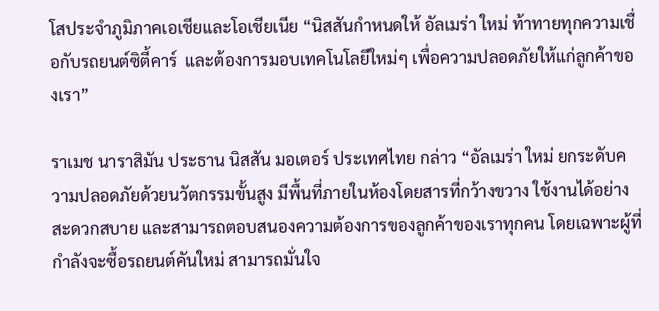โสประจำภูมิภาคเอเชียและโอเชียเนีย “นิสสันกำหนดให้ อัลเมร่า ใหม่ ท้าทายทุกความเชื่อกับรถยนต์ซิตี้คาร์  และต้องการมอบเทคโนโลยีใหม่ๆ เพื่อความปลอดภัยให้แก่ลูกค้าของเรา”

ราเมช นาราสิมัน ประธาน นิสสัน มอเตอร์ ประเทศไทย กล่าว “อัลเมร่า ใหม่ ยกระดับความปลอดภัยด้วยนวัตกรรมขั้นสูง มีพื้นที่ภายในห้องโดยสารที่กว้างขวาง ใช้งานได้อย่างสะดวกสบาย และสามารถตอบสนองความต้องการของลูกค้าของเราทุกคน โดยเฉพาะผู้ที่กำลังจะซื้อรถยนต์คันใหม่ สามารถมั่นใจ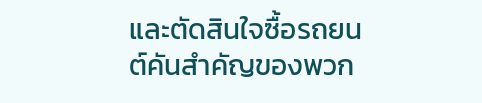และตัดสินใจซื้อรถยนต์คันสำคัญของพวก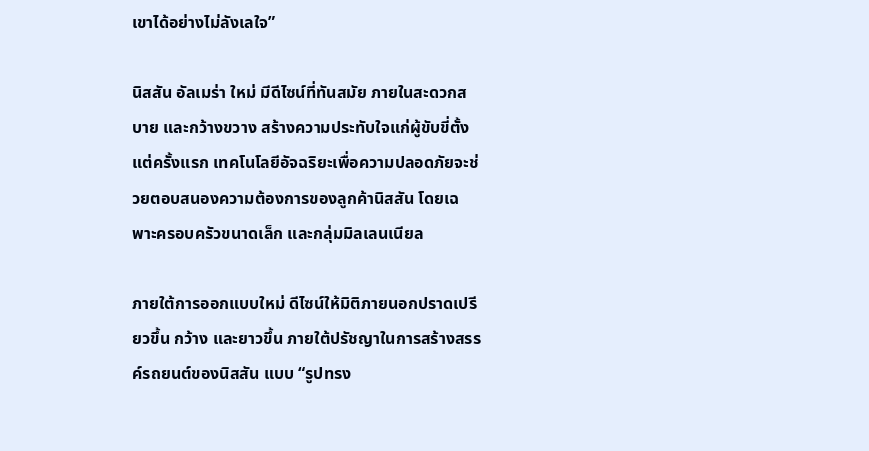เขาได้อย่างไม่ลังเลใจ”

นิสสัน อัลเมร่า ใหม่ มีดีไซน์ที่ทันสมัย ภายในสะดวกสบาย และกว้างขวาง สร้างความประทับใจแก่ผู้ขับขี่ตั้งแต่ครั้งแรก เทคโนโลยีอัจฉริยะเพื่อความปลอดภัยจะช่วยตอบสนองความต้องการของลูกค้านิสสัน โดยเฉพาะครอบครัวขนาดเล็ก และกลุ่มมิลเลนเนียล

ภายใต้การออกแบบใหม่ ดีไซน์ให้มิติภายนอกปราดเปรียวขึ้น กว้าง และยาวขึ้น ภายใต้ปรัชญาในการสร้างสรรค์รถยนต์ของนิสสัน แบบ “รูปทรง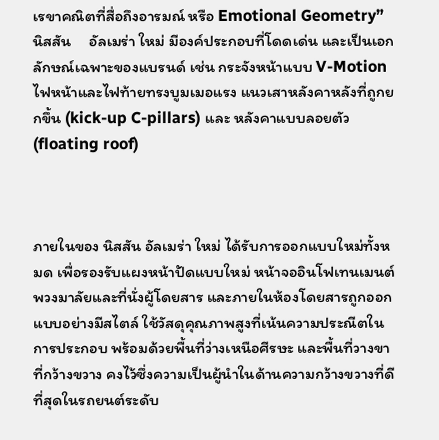เรขาคณิตที่สื่อถึงอารมณ์ หรือ Emotional Geometry” นิสสัน     อัลเมร่า ใหม่ มีองค์ประกอบที่โดดเด่น และเป็นเอกลักษณ์เฉพาะของแบรนด์ เช่น กระจังหน้าแบบ V-Motion ไฟหน้าและไฟท้ายทรงบูมเมอแรง แนวเสาหลังคาหลังที่ถูกยกขึ้น (kick-up C-pillars) และ หลังคาแบบลอยตัว (floating roof)



ภายในของ นิสสัน อัลเมร่า ใหม่ ได้รับการออกแบบใหม่ทั้งหมด เพื่อรองรับแผงหน้าปัดแบบใหม่ หน้าจออินโฟเทนเมนต์ พวงมาลัยและที่นั่งผู้โดยสาร และภายในห้องโดยสารถูกออกแบบอย่างมีสไตล์ ใช้วัสดุคุณภาพสูงที่เน้นความประณีตในการประกอบ พร้อมด้วยพื้นที่ว่างเหนือศีรษะ และพื้นที่วางขาที่กว้างขวาง คงไว้ซึ่งความเป็นผู้นำในด้านความกว้างขวางที่ดีที่สุดในรถยนต์ระดับ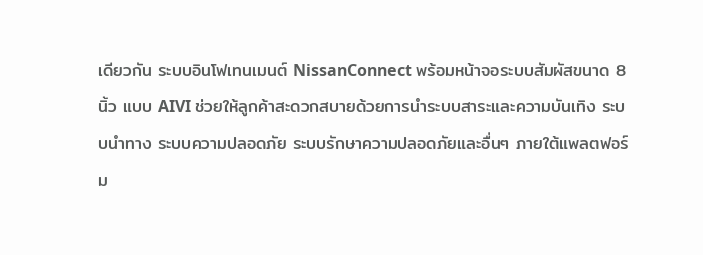เดียวกัน ระบบอินโฟเทนเมนต์ NissanConnect พร้อมหน้าจอระบบสัมผัสขนาด 8 นิ้ว แบบ AIVI ช่วยให้ลูกค้าสะดวกสบายด้วยการนำระบบสาระและความบันเทิง ระบบนำทาง ระบบความปลอดภัย ระบบรักษาความปลอดภัยและอื่นๆ ภายใต้แพลตฟอร์ม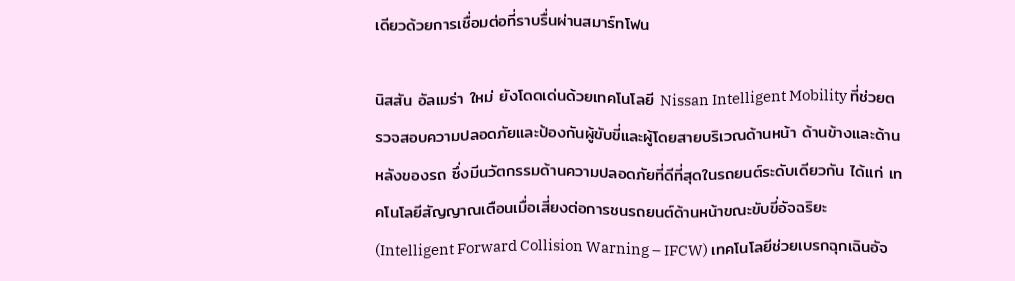เดียวด้วยการเชื่อมต่อที่ราบรื่นผ่านสมาร์ทโฟน

นิสสัน อัลเมร่า ใหม่ ยังโดดเด่นด้วยเทคโนโลยี Nissan Intelligent Mobility ที่ช่วยตรวจสอบความปลอดภัยและป้องกันผู้ขับขี่และผู้โดยสายบริเวณด้านหน้า ด้านข้างและด้านหลังของรถ ซึ่งมีนวัตกรรมด้านความปลอดภัยที่ดีที่สุดในรถยนต์ระดับเดียวกัน ได้แก่ เทคโนโลยีสัญญาณเตือนเมื่อเสี่ยงต่อการชนรถยนต์ด้านหน้าขณะขับขี่อัจฉริยะ (Intelligent Forward Collision Warning – IFCW) เทคโนโลยีช่วยเบรกฉุกเฉินอัจ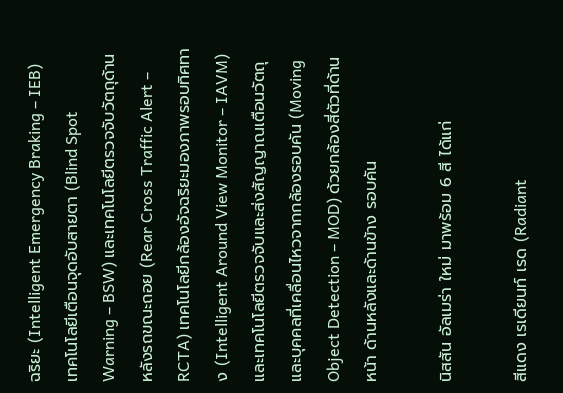ฉริยะ (Intelligent Emergency Braking – IEB) เทคโนโลยีเตือนจุดอับสายตา (Blind Spot Warning – BSW) และเทคโนโลยีตรวจจับวัตถุด้านหลังรถขณะถอย (Rear Cross Traffic Alert – RCTA) เทคโนโลยีกล้องอัจฉริยะมองภาพรอบทิศทาง (Intelligent Around View Monitor – IAVM) และเทคโนโลยีตรวจจับและส่งสัญญาณเตือนวัตถุและบุคคลที่เคลื่อนไหวจากกล้องรอบคัน (Moving Object Detection – MOD) ด้วยกล้องสี่ตัวที่ด้านหน้า ด้านหลังและด้านข้าง รอบคัน

นิสสัน อัลเมร่า ใหม่ มาพร้อม 6 สี ได้แก่

สีแดง เรเดียนท์ เรด (Radiant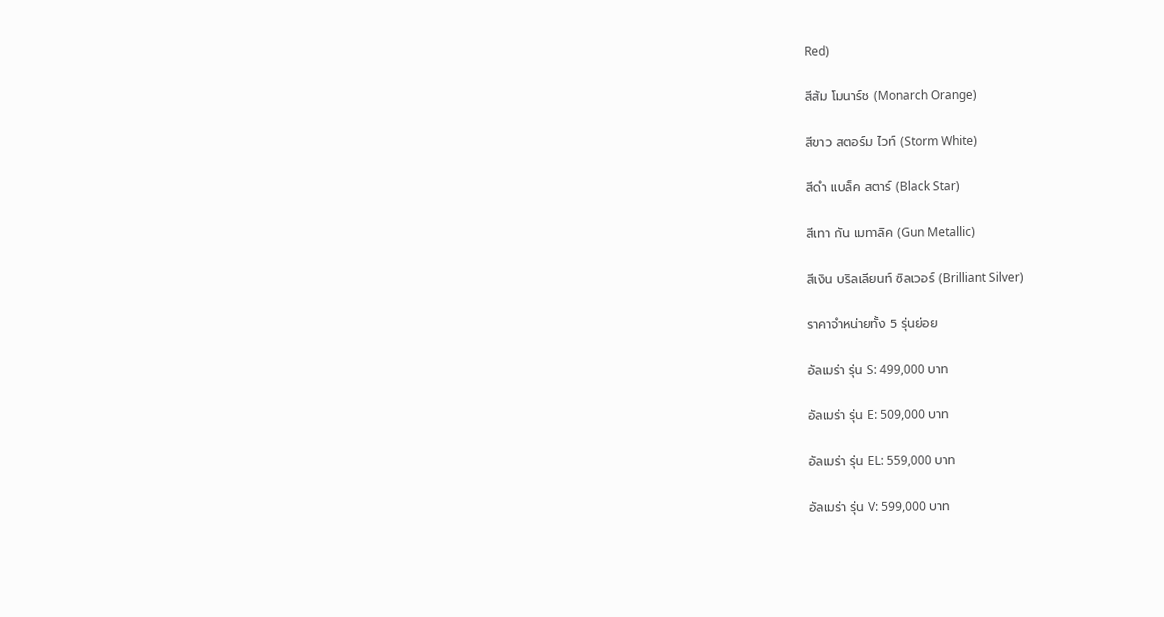Red)

สีส้ม โมนาร์ช (Monarch Orange)

สีขาว สตอร์ม ไวท์ (Storm White)

สีดำ แบล็ค สตาร์ (Black Star)

สีเทา กัน เมทาลิค (Gun Metallic)

สีเงิน บริลเลียนท์ ซิลเวอร์ (Brilliant Silver)

ราคาจำหน่ายทั้ง 5 รุ่นย่อย

อัลเมร่า รุ่น S: 499,000 บาท

อัลเมร่า รุ่น E: 509,000 บาท

อัลเมร่า รุ่น EL: 559,000 บาท

อัลเมร่า รุ่น V: 599,000 บาท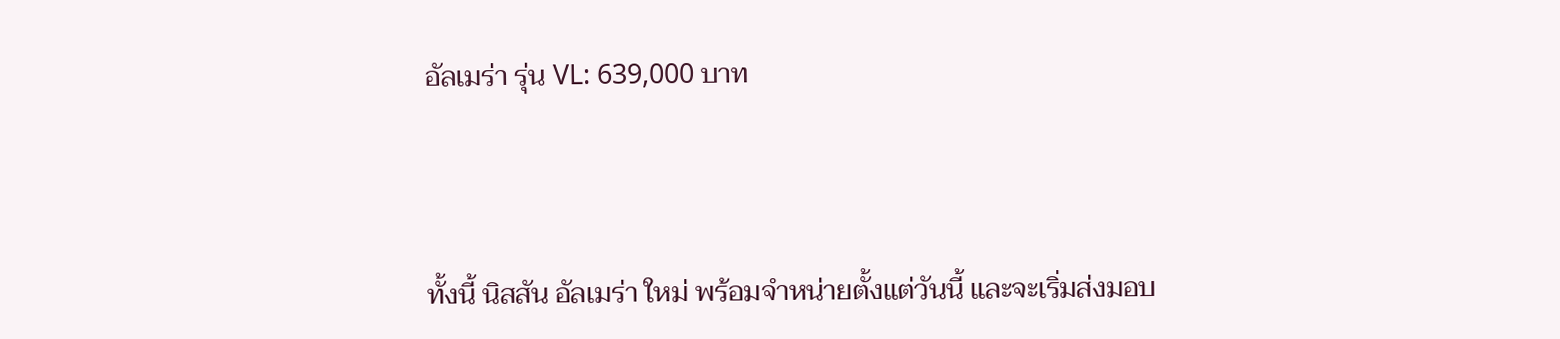อัลเมร่า รุ่น VL: 639,000 บาท



ทั้งนี้ นิสสัน อัลเมร่า ใหม่ พร้อมจำหน่ายตั้งแต่วันนี้ และจะเริ่มส่งมอบ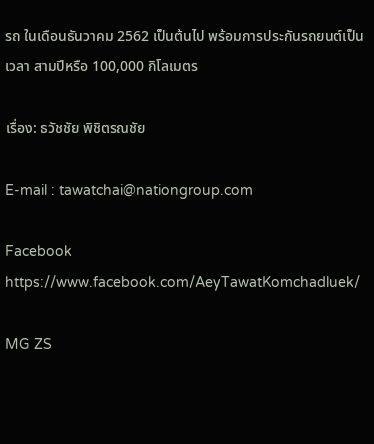รถ ในเดือนธันวาคม 2562 เป็นต้นไป พร้อมการประกันรถยนต์เป็นเวลา สามปีหรือ 100,000 กิโลเมตร

เรื่อง: ธวัชชัย พิชิตรณชัย

E-mail : tawatchai@nationgroup.com

Facebook https://www.facebook.com/AeyTawatKomchadluek/

MG ZS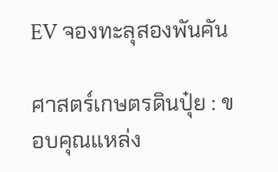EV จองทะลุสองพันคัน

ศาสตร์เกษตรดินปุ๋ย : ขอบคุณแหล่ง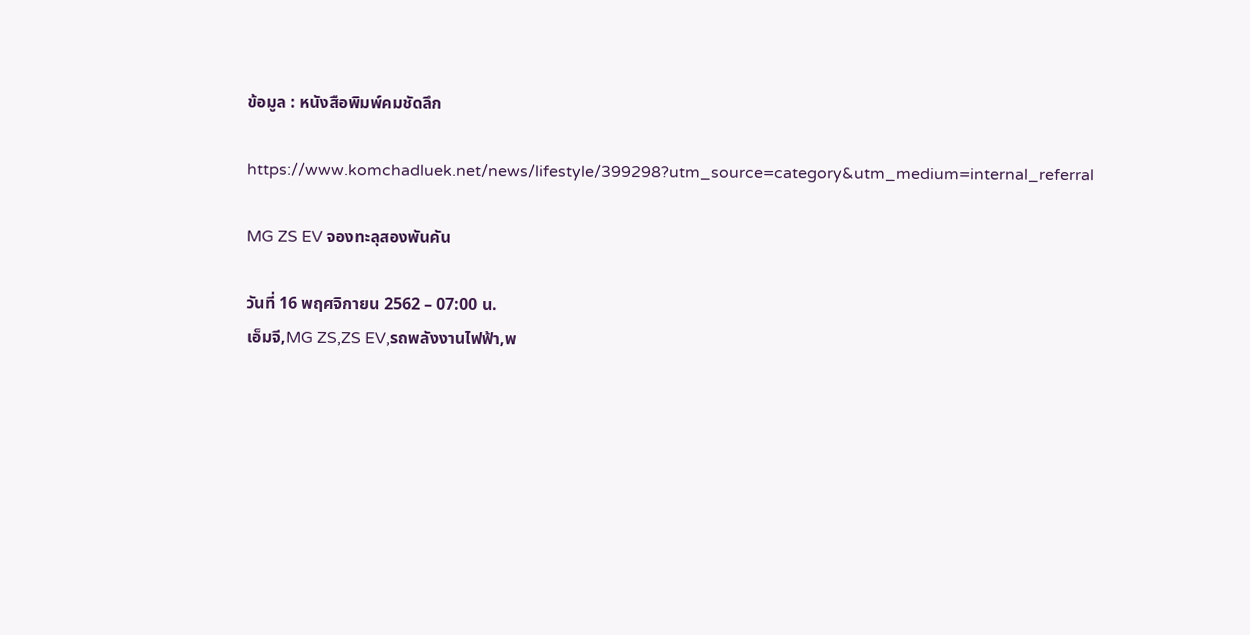ข้อมูล : หนังสือพิมพ์คมชัดลึก

https://www.komchadluek.net/news/lifestyle/399298?utm_source=category&utm_medium=internal_referral

MG ZS EV จองทะลุสองพันคัน

วันที่ 16 พฤศจิกายน 2562 – 07:00 น.
เอ็มจี,MG ZS,ZS EV,รถพลังงานไฟฟ้า,พ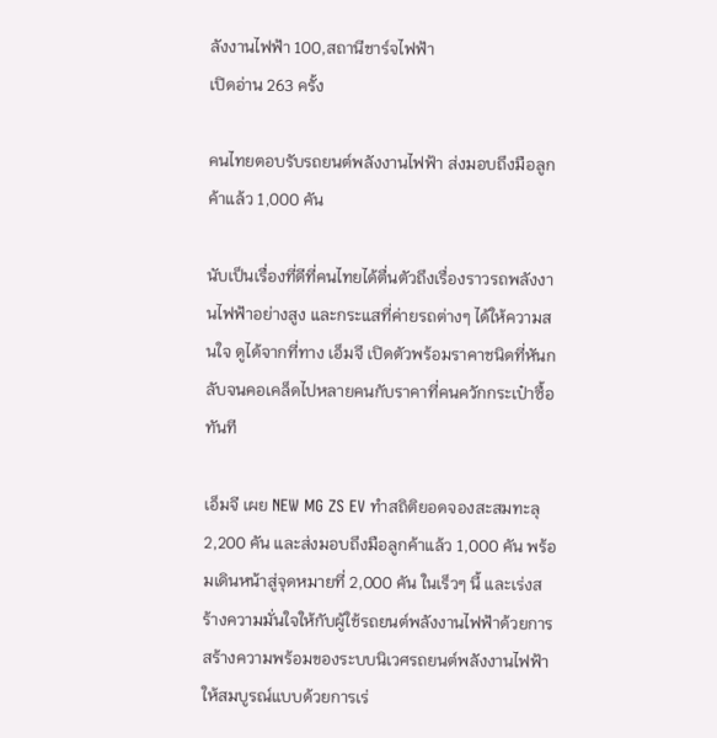ลังงานไฟฟ้า 100,สถานีชาร์จไฟฟ้า
เปิดอ่าน 263 ครั้ง

คนไทยตอบรับรถยนต์พลังงานไฟฟ้า ส่งมอบถึงมือลูกค้าแล้ว 1,000 คัน

นับเป็นเรื่องที่ดีที่คนไทยได้ตื่นตัวถึงเรื่องราวรถพลังงานไฟฟ้าอย่างสูง และกระแสที่ค่ายรถต่างๆ ได้ให้ความสนใจ ดูได้จากที่ทาง เอ็มจี เปิดตัวพร้อมราคาชนิดที่หันกลับจนคอเคล็ดไปหลายคนกับราคาที่คนควักกระเป๋าซื้อทันที

เอ็มจี เผย NEW MG ZS EV ทำสถิติยอดจองสะสมทะลุ 2,200 คัน และส่งมอบถึงมือลูกค้าแล้ว 1,000 คัน พร้อมเดินหน้าสู่จุดหมายที่ 2,000 คัน ในเร็วๆ นี้ และเร่งสร้างความมั่นใจให้กับผู้ใช้รถยนต์พลังงานไฟฟ้าด้วยการ สร้างความพร้อมของระบบนิเวศรถยนต์พลังงานไฟฟ้าให้สมบูรณ์แบบด้วยการเร่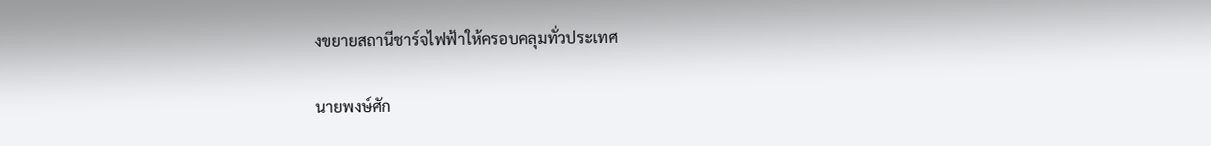งขยายสถานีชาร์จไฟฟ้าให้ครอบคลุมทั่วประเทศ

นายพงษ์ศัก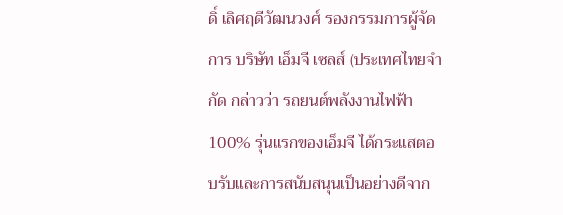ดิ์ เลิศฤดีวัฒนวงศ์ รองกรรมการผู้จัดการ บริษัท เอ็มจี เซลส์ (ประเทศไทยจำกัด กล่าวว่า รถยนต์พลังงานไฟฟ้า 100% รุ่นแรกของเอ็มจี ได้กระแสตอบรับและการสนับสนุนเป็นอย่างดีจาก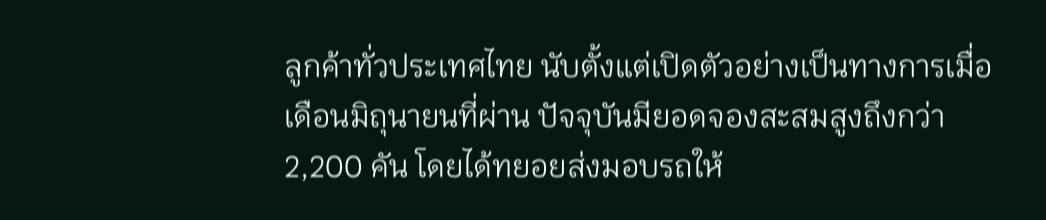ลูกค้าทั่วประเทศไทย นับตั้งแต่เปิดตัวอย่างเป็นทางการเมื่อเดือนมิถุนายนที่ผ่าน ปัจจุบันมียอดจองสะสมสูงถึงกว่า 2,200 คัน โดยได้ทยอยส่งมอบรถให้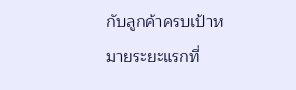กับลูกค้าครบเป้าหมายระยะแรกที่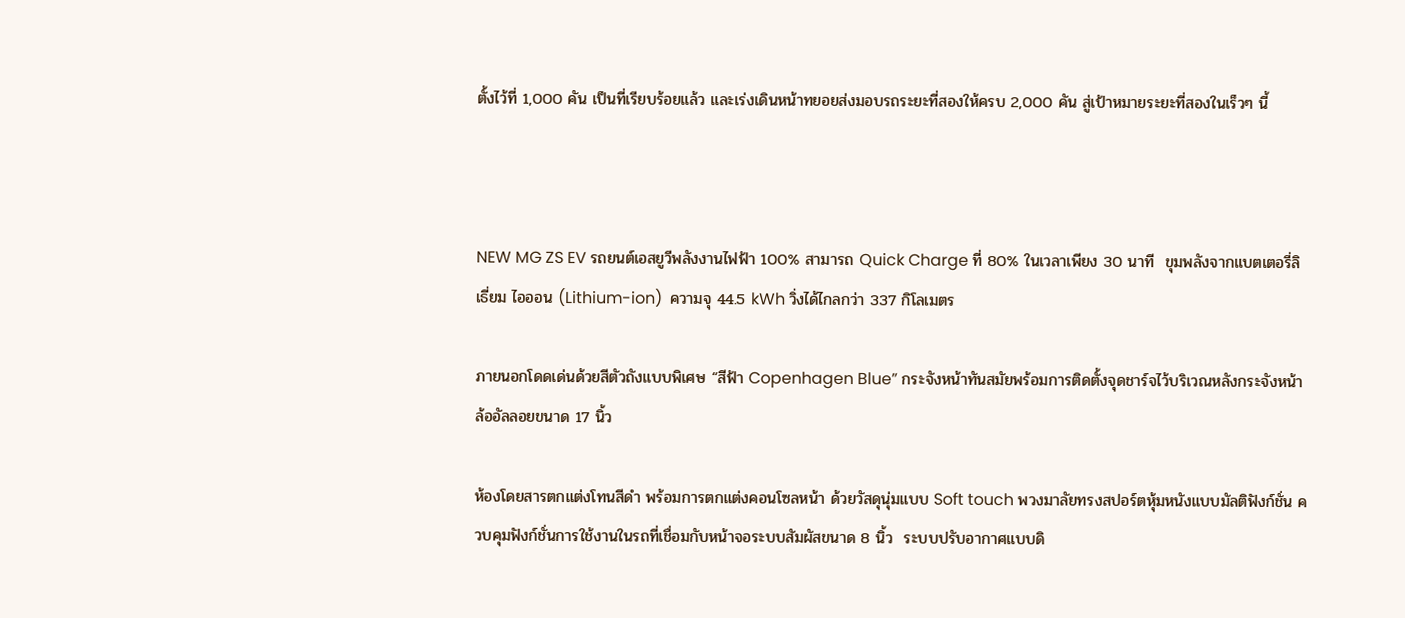ตั้งไว้ที่ 1,000 คัน เป็นที่เรียบร้อยแล้ว และเร่งเดินหน้าทยอยส่งมอบรถระยะที่สองให้ครบ 2,000 คัน สู่เป้าหมายระยะที่สองในเร็วๆ นี้



NEW MG ZS EV รถยนต์เอสยูวีพลังงานไฟฟ้า 100% สามารถ Quick Charge ที่ 80% ในเวลาเพียง 30 นาที  ขุมพลังจากแบตเตอรี่ลิเธี่ยม ไอออน (Lithium-ion)  ความจุ 44.5 kWh วิ่งได้ไกลกว่า 337 กิโลเมตร

ภายนอกโดดเด่นด้วยสีตัวถังแบบพิเศษ “สีฟ้า Copenhagen Blue” กระจังหน้าทันสมัยพร้อมการติดตั้งจุดชาร์จไว้บริเวณหลังกระจังหน้า ล้ออัลลอยขนาด 17 นิ้ว

ห้องโดยสารตกแต่งโทนสีดำ พร้อมการตกแต่งคอนโซลหน้า ด้วยวัสดุนุ่มแบบ Soft touch พวงมาลัยทรงสปอร์ตหุ้มหนังแบบมัลติฟังก์ชั่น ควบคุมฟังก์ชั่นการใช้งานในรถที่เชื่อมกับหน้าจอระบบสัมผัสขนาด 8 นิ้ว  ระบบปรับอากาศแบบดิ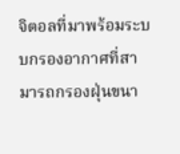จิตอลที่มาพร้อมระบบกรองอากาศที่สามารถกรองฝุ่นขนา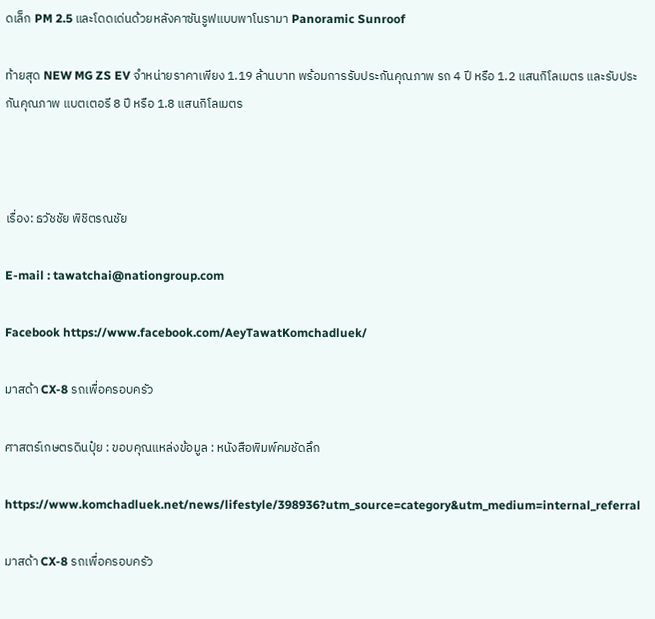ดเล็ก PM 2.5 และโดดเด่นด้วยหลังคาซันรูฟแบบพาโนรามา Panoramic Sunroof

ท้ายสุด NEW MG ZS EV จำหน่ายราคาเพียง 1.19 ล้านบาท พร้อมการรับประกันคุณภาพ รถ 4 ปี หรือ 1.2 แสนกิโลเมตร และรับประกันคุณภาพ แบตเตอรี 8 ปี หรือ 1.8 แสนกิโลเมตร



เรื่อง: ธวัชชัย พิชิตรณชัย

E-mail : tawatchai@nationgroup.com

Facebook https://www.facebook.com/AeyTawatKomchadluek/

มาสด้า CX-8 รถเพื่อครอบครัว

ศาสตร์เกษตรดินปุ๋ย : ขอบคุณแหล่งข้อมูล : หนังสือพิมพ์คมชัดลึก

https://www.komchadluek.net/news/lifestyle/398936?utm_source=category&utm_medium=internal_referral

มาสด้า CX-8 รถเพื่อครอบครัว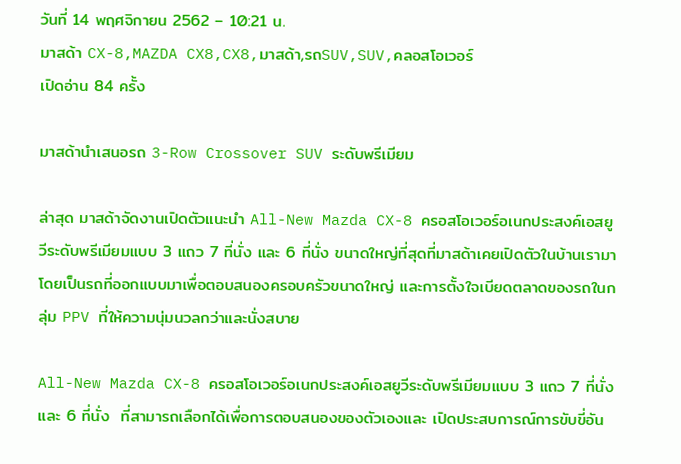วันที่ 14 พฤศจิกายน 2562 – 10:21 น.
มาสด้า CX-8,MAZDA CX8,CX8,มาสด้า,รถSUV,SUV,คลอสโอเวอร์
เปิดอ่าน 84 ครั้ง

มาสด้านำเสนอรถ 3-Row Crossover SUV ระดับพรีเมียม

ล่าสุด มาสด้าจัดงานเปิดตัวแนะนำ All-New Mazda CX-8 ครอสโอเวอร์อเนกประสงค์เอสยูวีระดับพรีเมียมแบบ 3 แถว 7 ที่นั่ง และ 6 ที่นั่ง ขนาดใหญ่ที่สุดที่มาสด้าเคยเปิดตัวในบ้านเรามา โดยเป็นรถที่ออกแบบมาเพื่อตอบสนองครอบครัวขนาดใหญ่ และการตั้งใจเบียดตลาดของรถในกลุ่ม PPV ที่ให้ความนุ่มนวลกว่าและนั่งสบาย

All-New Mazda CX-8 ครอสโอเวอร์อเนกประสงค์เอสยูวีระดับพรีเมียมแบบ 3 แถว 7 ที่นั่ง และ 6 ที่นั่ง  ที่สามารถเลือกได้เพื่อการตอบสนองของตัวเองและ เปิดประสบการณ์การขับขี่อัน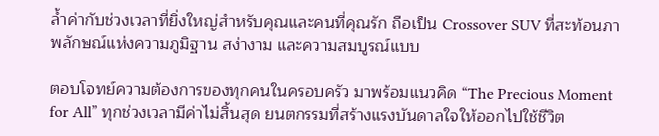ล้ำค่ากับช่วงเวลาที่ยิ่งใหญ่สำหรับคุณและคนที่คุณรัก ถือเป็น Crossover SUV ที่สะท้อนภาพลักษณ์แห่งความภูมิฐาน สง่างาม และความสมบูรณ์แบบ

ตอบโจทย์ความต้องการของทุกคนในครอบครัว มาพร้อมแนวคิด “The Precious Moment for All” ทุกช่วงเวลามีค่าไม่สิ้นสุด ยนตกรรมที่สร้างแรงบันดาลใจให้ออกไปใช้ชีวิต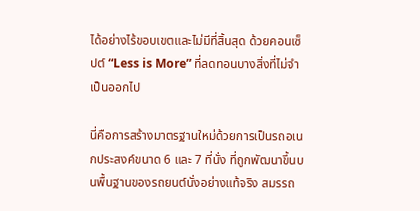ได้อย่างไร้ขอบเขตและไม่มีที่สิ้นสุด ด้วยคอนเซ็ปต์ “Less is More” ที่ลดทอนบางสิ่งที่ไม่จำเป็นออกไป

นี่คือการสร้างมาตรฐานใหม่ด้วยการเป็นรถอเนกประสงค์ขนาด 6 และ 7 ที่นั่ง ที่ถูกพัฒนาขึ้นบนพื้นฐานของรถยนต์นั่งอย่างแท้จริง สมรรถ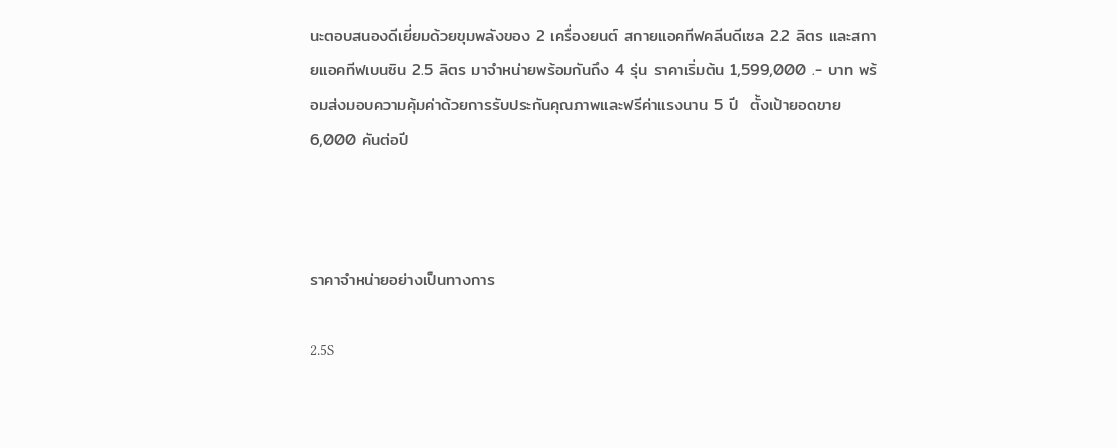นะตอบสนองดีเยี่ยมด้วยขุมพลังของ 2 เครื่องยนต์ สกายแอคทีฟคลีนดีเซล 2.2 ลิตร และสกายแอคทีฟเบนซิน 2.5 ลิตร มาจำหน่ายพร้อมกันถึง 4 รุ่น ราคาเริ่มต้น 1,599,000 .- บาท พร้อมส่งมอบความคุ้มค่าด้วยการรับประกันคุณภาพและฟรีค่าแรงนาน 5 ปี  ตั้งเป้ายอดขาย 6,000 คันต่อปี



ราคาจำหน่ายอย่างเป็นทางการ

2.5S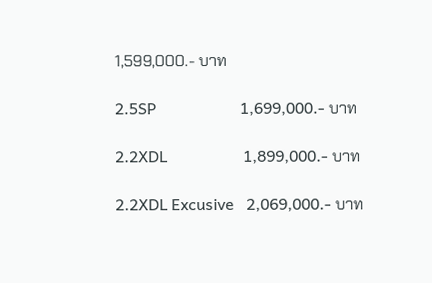1,599,000.- บาท

2.5SP                     1,699,000.- บาท

2.2XDL                   1,899,000.- บาท

2.2XDL Excusive   2,069,000.- บาท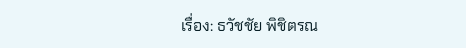เรื่อง: ธวัชชัย พิชิตรณ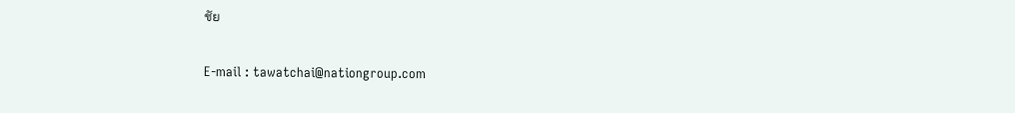ชัย

E-mail : tawatchai@nationgroup.com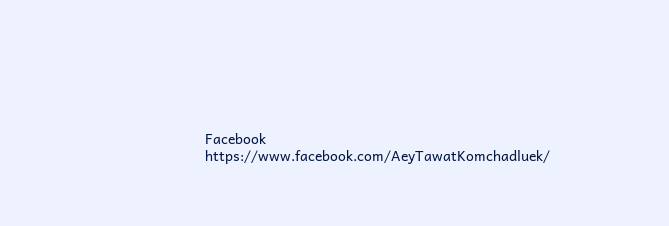Facebook https://www.facebook.com/AeyTawatKomchadluek/